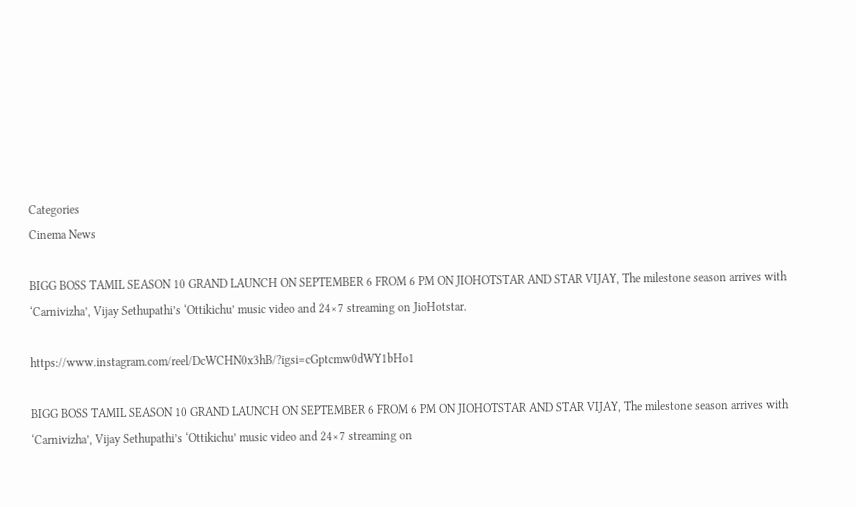Categories
Cinema News

BIGG BOSS TAMIL SEASON 10 GRAND LAUNCH ON SEPTEMBER 6 FROM 6 PM ON JIOHOTSTAR AND STAR VIJAY, The milestone season arrives with ‘Carnivizha’, Vijay Sethupathi’s ‘Ottikichu’ music video and 24×7 streaming on JioHotstar.

https://www.instagram.com/reel/DcWCHN0x3hB/?igsi=cGptcmw0dWY1bHo1

BIGG BOSS TAMIL SEASON 10 GRAND LAUNCH ON SEPTEMBER 6 FROM 6 PM ON JIOHOTSTAR AND STAR VIJAY, The milestone season arrives with ‘Carnivizha’, Vijay Sethupathi’s ‘Ottikichu’ music video and 24×7 streaming on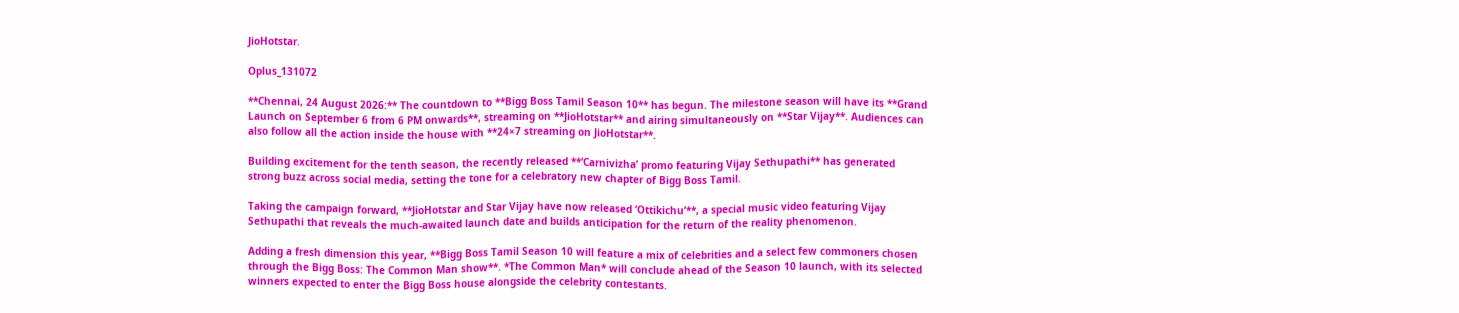JioHotstar.

Oplus_131072

**Chennai, 24 August 2026:** The countdown to **Bigg Boss Tamil Season 10** has begun. The milestone season will have its **Grand Launch on September 6 from 6 PM onwards**, streaming on **JioHotstar** and airing simultaneously on **Star Vijay**. Audiences can also follow all the action inside the house with **24×7 streaming on JioHotstar**.

Building excitement for the tenth season, the recently released **‘Carnivizha’ promo featuring Vijay Sethupathi** has generated strong buzz across social media, setting the tone for a celebratory new chapter of Bigg Boss Tamil.

Taking the campaign forward, **JioHotstar and Star Vijay have now released ‘Ottikichu’**, a special music video featuring Vijay Sethupathi that reveals the much-awaited launch date and builds anticipation for the return of the reality phenomenon.

Adding a fresh dimension this year, **Bigg Boss Tamil Season 10 will feature a mix of celebrities and a select few commoners chosen through the Bigg Boss: The Common Man show**. *The Common Man* will conclude ahead of the Season 10 launch, with its selected winners expected to enter the Bigg Boss house alongside the celebrity contestants.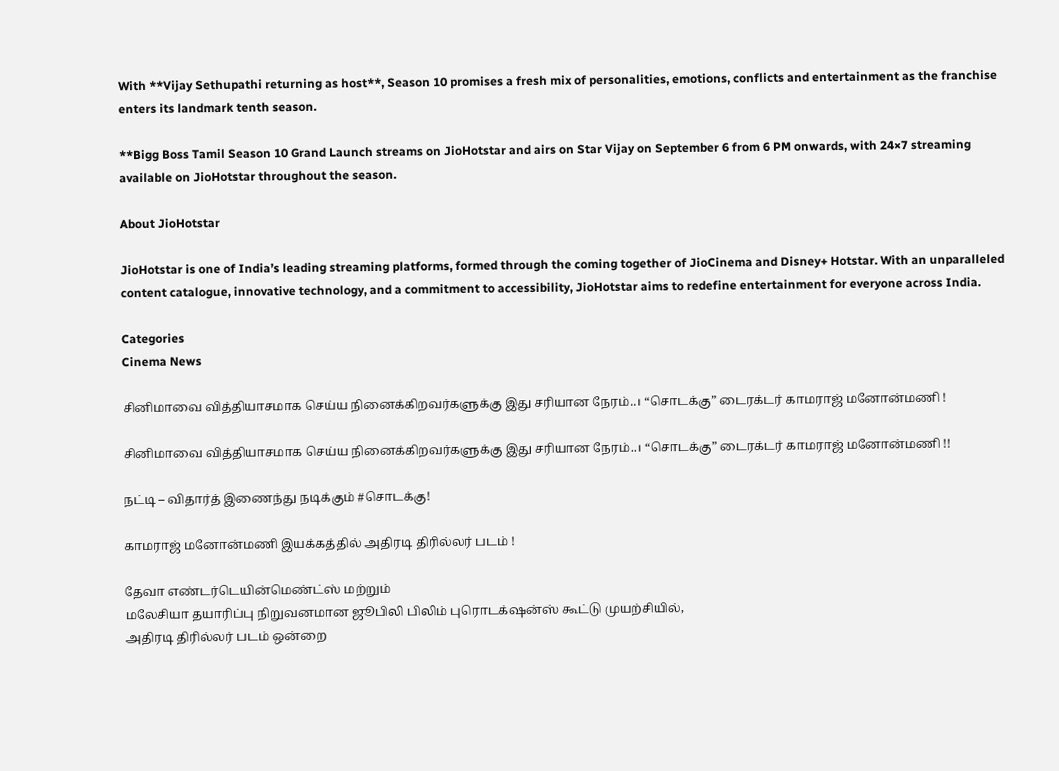With **Vijay Sethupathi returning as host**, Season 10 promises a fresh mix of personalities, emotions, conflicts and entertainment as the franchise enters its landmark tenth season.

**Bigg Boss Tamil Season 10 Grand Launch streams on JioHotstar and airs on Star Vijay on September 6 from 6 PM onwards, with 24×7 streaming available on JioHotstar throughout the season.

About JioHotstar

JioHotstar is one of India’s leading streaming platforms, formed through the coming together of JioCinema and Disney+ Hotstar. With an unparalleled content catalogue, innovative technology, and a commitment to accessibility, JioHotstar aims to redefine entertainment for everyone across India.

Categories
Cinema News

சினிமாவை வித்தியாசமாக செய்ய நினைக்கிறவர்களுக்கு இது சரியான நேரம்..। “சொடக்கு” டைரக்டர் காமராஜ் மனோன்மணி !

சினிமாவை வித்தியாசமாக செய்ய நினைக்கிறவர்களுக்கு இது சரியான நேரம்..। “சொடக்கு” டைரக்டர் காமராஜ் மனோன்மணி !!

நட்டி – விதார்த் இணைந்து நடிக்கும் #சொடக்கு!

காமராஜ் மனோன்மணி இயக்கத்தில் அதிரடி திரில்லர் படம் !

தேவா எண்டர்டெயின்மெண்ட்ஸ் மற்றும்
மலேசியா தயாரிப்பு நிறுவனமான ஜூபிலி பிலிம் புரொடக்‌ஷன்ஸ் கூட்டு முயற்சியில்,
அதிரடி திரில்லர் படம் ஒன்றை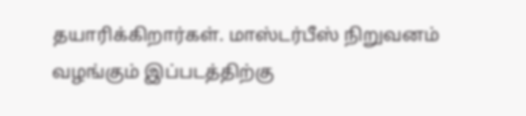தயாரிக்கிறார்கள். மாஸ்டர்பீஸ் நிறுவனம் வழங்கும் இப்படத்திற்கு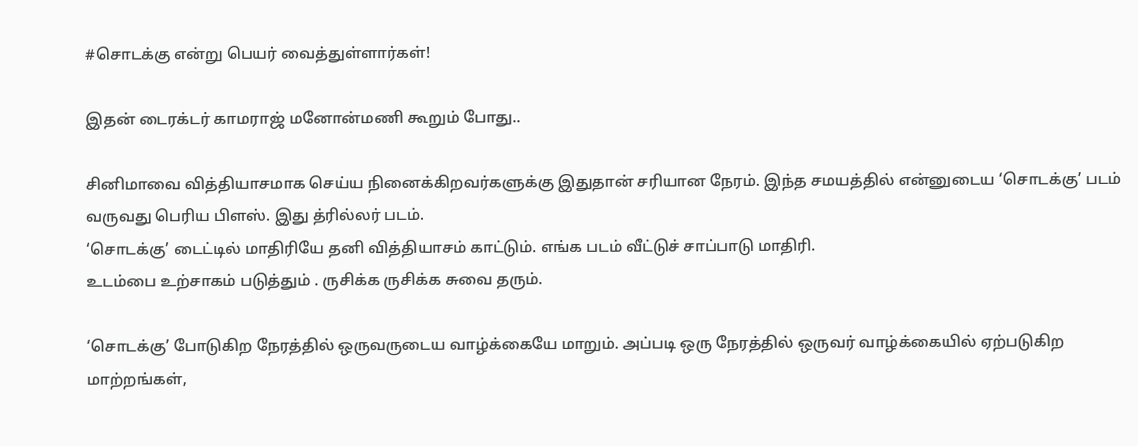#சொடக்கு என்று பெயர் வைத்துள்ளார்கள்!

இதன் டைரக்டர் காமராஜ் மனோன்மணி கூறும் போது..

சினிமாவை வித்தியாசமாக செய்ய நினைக்கிறவர்களுக்கு இதுதான் சரியான நேரம். இந்த சமயத்தில் என்னுடைய ‘சொடக்கு’ படம் வருவது பெரிய பிளஸ். இது த்ரில்லர் படம்.
‘சொடக்கு’ டைட்டில் மாதிரியே தனி வித்தியாசம் காட்டும். எங்க படம் வீட்டுச் சாப்பாடு மாதிரி.
உடம்பை உற்சாகம் படுத்தும் . ருசிக்க ருசிக்க சுவை தரும்.

‘சொடக்கு’ போடுகிற நேரத்தில் ஒருவருடைய வாழ்க்கையே மாறும். அப்படி ஒரு நேரத்தில் ஒருவர் வாழ்க்கையில் ஏற்படுகிற மாற்றங்கள்,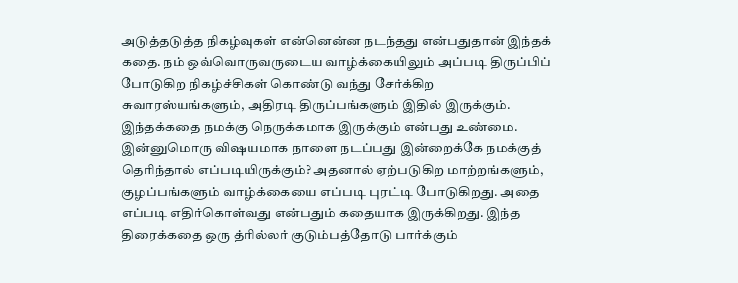அடுத்தடுத்த நிகழ்வுகள் என்னென்ன நடந்தது என்பதுதான் இந்தக் கதை. நம் ஒவ்வொருவருடைய வாழ்க்கையிலும் அப்படி திருப்பிப் போடுகிற நிகழ்ச்சிகள் கொண்டு வந்து சேர்க்கிற சுவாரஸ்யங்களும், அதிரடி திருப்பங்களும் இதில் இருக்கும்.
இந்தக்கதை நமக்கு நெருக்கமாக இருக்கும் என்பது உண்மை. இன்னுமொரு விஷயமாக நாளை நடப்பது இன்றைக்கே நமக்குத் தெரிந்தால் எப்படியிருக்கும்? அதனால் ஏற்படுகிற மாற்றங்களும், குழப்பங்களும் வாழ்க்கையை எப்படி புரட்டி போடுகிறது. அதை எப்படி எதிர்கொள்வது என்பதும் கதையாக இருக்கிறது. இந்த திரைக்கதை ஒரு த்ரில்லர் குடும்பத்தோடு பார்க்கும்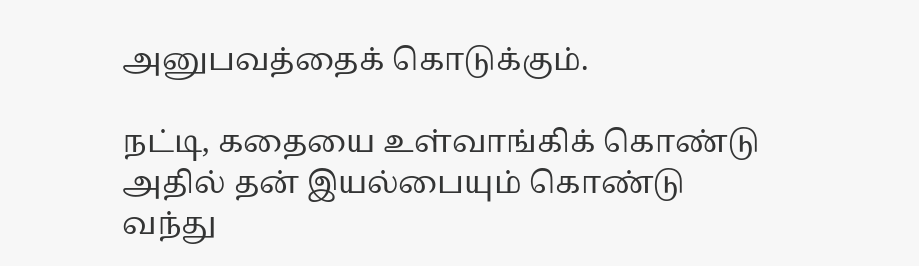அனுபவத்தைக் கொடுக்கும்.

நட்டி, கதையை உள்வாங்கிக் கொண்டு அதில் தன் இயல்பையும் கொண்டு வந்து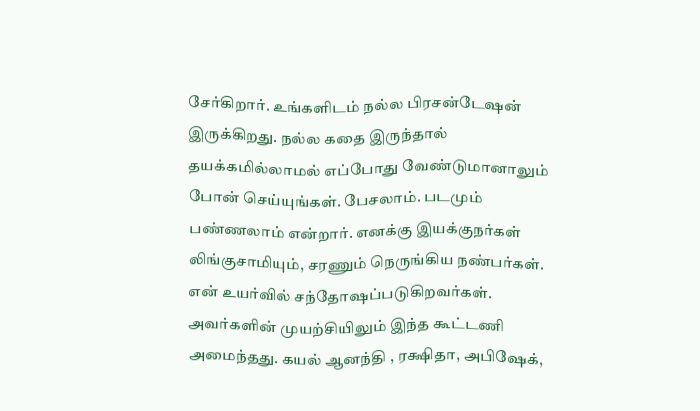சேர்கிறார். உங்களிடம் நல்ல பிரசன்டேஷன் இருக்கிறது. நல்ல கதை இருந்தால் தயக்கமில்லாமல் எப்போது வேண்டுமானாலும் போன் செய்யுங்கள். பேசலாம். படமும் பண்ணலாம் என்றார். எனக்கு இயக்குநர்கள் லிங்குசாமியும், சரணும் நெருங்கிய நண்பர்கள். என் உயர்வில் சந்தோஷப்படுகிறவர்கள். அவர்களின் முயற்சியிலும் இந்த கூட்டணி அமைந்தது. கயல் ஆனந்தி , ரக்ஷிதா, அபிஷேக்,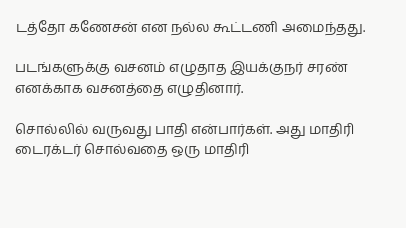டத்தோ கணேசன் என நல்ல கூட்டணி அமைந்தது.

படங்களுக்கு வசனம் எழுதாத இயக்குநர் சரண் எனக்காக வசனத்தை எழுதினார்.

சொல்லில் வருவது பாதி என்பார்கள். அது மாதிரி டைரக்டர் சொல்வதை ஒரு மாதிரி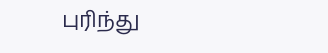புரிந்து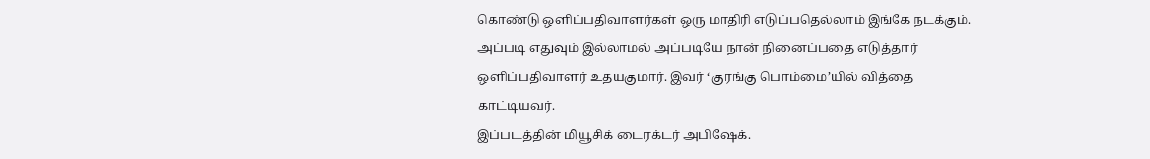கொண்டு ஒளிப்பதிவாளர்கள் ஒரு மாதிரி எடுப்பதெல்லாம் இங்கே நடக்கும். அப்படி எதுவும் இல்லாமல் அப்படியே நான் நினைப்பதை எடுத்தார் ஒளிப்பதிவாளர் உதயகுமார். இவர் ‘குரங்கு பொம்மை’யில் வித்தை காட்டியவர்.
இப்படத்தின் மியூசிக் டைரக்டர் அபிஷேக்.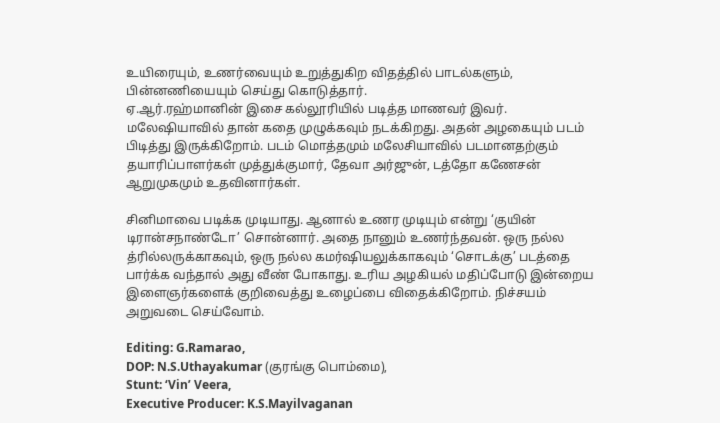உயிரையும், உணர்வையும் உறுத்துகிற விதத்தில் பாடல்களும், பின்னணியையும் செய்து கொடுத்தார்.
ஏ.ஆர்.ரஹ்மானின் இசை கல்லூரியில் படித்த மாணவர் இவர்.
மலேஷியாவில் தான் கதை முழுக்கவும் நடக்கிறது. அதன் அழகையும் படம் பிடித்து இருக்கிறோம். படம் மொத்தமும் மலேசியாவில் படமானதற்கும் தயாரிப்பாளர்கள் முத்துக்குமார், தேவா அர்ஜுன், டத்தோ கணேசன் ஆறுமுகமும் உதவினார்கள்.

சினிமாவை படிக்க முடியாது. ஆனால் உணர முடியும் என்று ‘குயின் டிரான்சநாண்டோ’ சொன்னார். அதை நானும் உணர்ந்தவன். ஒரு நல்ல த்ரில்லருக்காகவும், ஒரு நல்ல கமர்ஷியலுக்காகவும் ‘சொடக்கு’ படத்தை பார்க்க வந்தால் அது வீண் போகாது. உரிய அழகியல் மதிப்போடு இன்றைய இளைஞர்களைக் குறிவைத்து உழைப்பை விதைக்கிறோம். நிச்சயம் அறுவடை செய்வோம்.

Editing: G.Ramarao,
DOP: N.S.Uthayakumar (குரங்கு பொம்மை),
Stunt: ‘Vin’ Veera,
Executive Producer: K.S.Mayilvaganan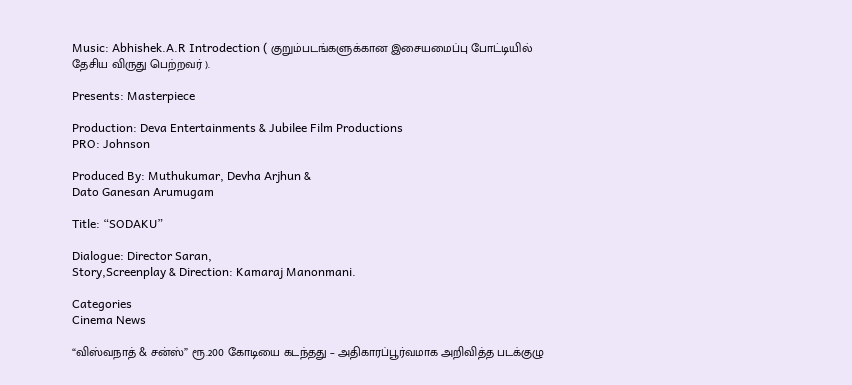Music: Abhishek.A.R Introdection ( குறும்படங்களுக்கான இசையமைப்பு போட்டியில் தேசிய விருது பெற்றவர் ).

Presents: Masterpiece

Production: Deva Entertainments & Jubilee Film Productions
PRO: Johnson

Produced By: Muthukumar, Devha Arjhun &
Dato Ganesan Arumugam

Title: “SODAKU”

Dialogue: Director Saran,
Story,Screenplay & Direction: Kamaraj Manonmani.

Categories
Cinema News

“விஸ்வநாத் & சன்ஸ்” ரூ.200 கோடியை கடந்தது – அதிகாரப்பூர்வமாக அறிவித்த படக்குழு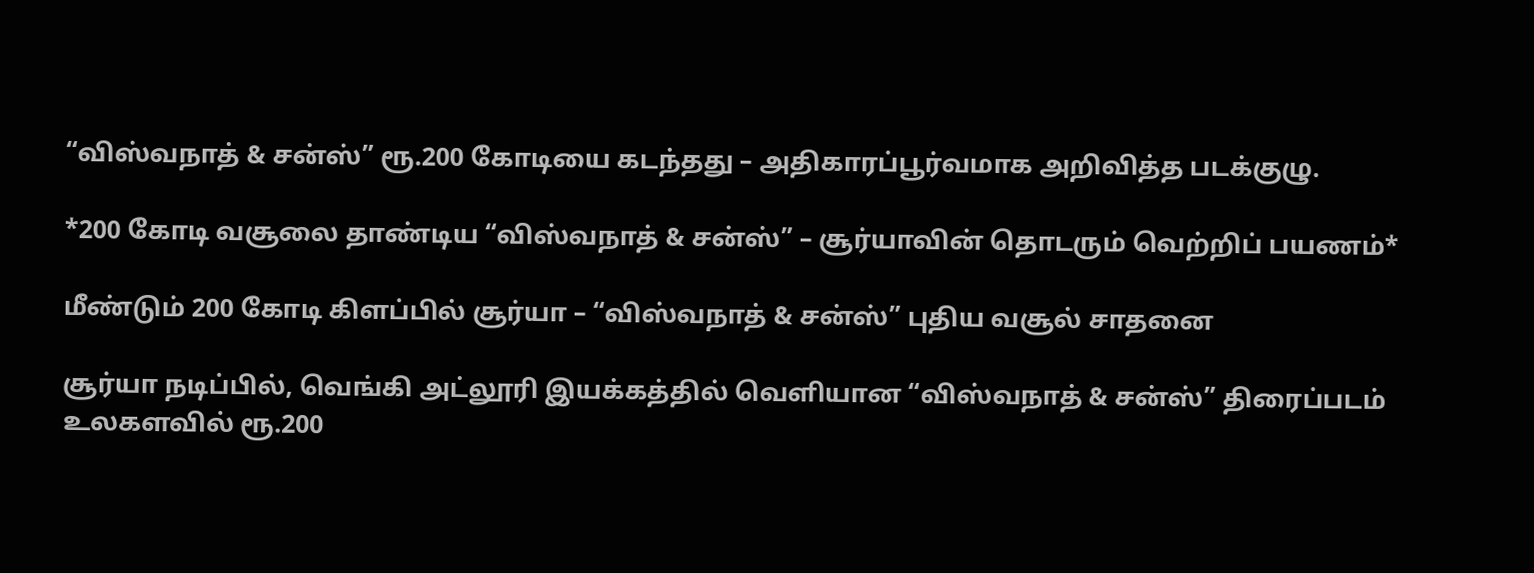“விஸ்வநாத் & சன்ஸ்” ரூ.200 கோடியை கடந்தது – அதிகாரப்பூர்வமாக அறிவித்த படக்குழு.

*200 கோடி வசூலை தாண்டிய “விஸ்வநாத் & சன்ஸ்” – சூர்யாவின் தொடரும் வெற்றிப் பயணம்*

மீண்டும் 200 கோடி கிளப்பில் சூர்யா – “விஸ்வநாத் & சன்ஸ்” புதிய வசூல் சாதனை

சூர்யா நடிப்பில், வெங்கி அட்லூரி இயக்கத்தில் வெளியான “விஸ்வநாத் & சன்ஸ்” திரைப்படம் உலகளவில் ரூ.200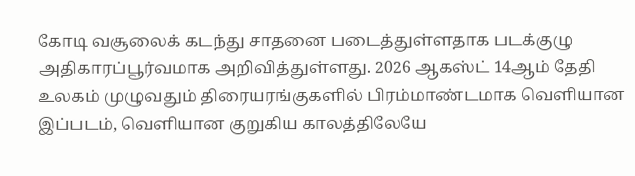கோடி வசூலைக் கடந்து சாதனை படைத்துள்ளதாக படக்குழு அதிகாரப்பூர்வமாக அறிவித்துள்ளது. 2026 ஆகஸ்ட் 14ஆம் தேதி உலகம் முழுவதும் திரையரங்குகளில் பிரம்மாண்டமாக வெளியான இப்படம், வெளியான குறுகிய காலத்திலேயே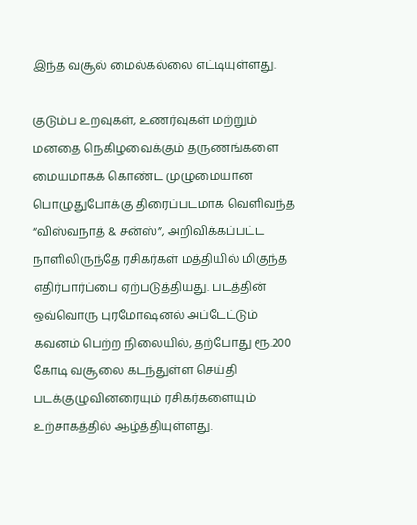இந்த வசூல் மைல்கல்லை எட்டியுள்ளது.

குடும்ப உறவுகள், உணர்வுகள் மற்றும் மனதை நெகிழவைக்கும் தருணங்களை மையமாகக் கொண்ட முழுமையான பொழுதுபோக்கு திரைப்படமாக வெளிவந்த “விஸ்வநாத் & சன்ஸ்”, அறிவிக்கப்பட்ட நாளிலிருந்தே ரசிகர்கள் மத்தியில் மிகுந்த எதிர்பார்ப்பை ஏற்படுத்தியது. படத்தின் ஒவ்வொரு புரமோஷனல் அப்டேட்டும் கவனம் பெற்ற நிலையில், தற்போது ரூ.200 கோடி வசூலை கடந்துள்ள செய்தி படக்குழுவினரையும் ரசிகர்களையும் உற்சாகத்தில் ஆழ்த்தியுள்ளது.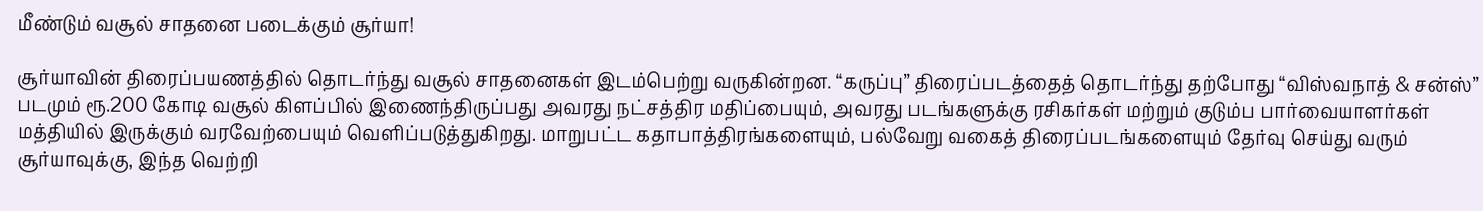மீண்டும் வசூல் சாதனை படைக்கும் சூர்யா!

சூர்யாவின் திரைப்பயணத்தில் தொடர்ந்து வசூல் சாதனைகள் இடம்பெற்று வருகின்றன. “கருப்பு” திரைப்படத்தைத் தொடர்ந்து தற்போது “விஸ்வநாத் & சன்ஸ்” படமும் ரூ.200 கோடி வசூல் கிளப்பில் இணைந்திருப்பது அவரது நட்சத்திர மதிப்பையும், அவரது படங்களுக்கு ரசிகர்கள் மற்றும் குடும்ப பார்வையாளர்கள் மத்தியில் இருக்கும் வரவேற்பையும் வெளிப்படுத்துகிறது. மாறுபட்ட கதாபாத்திரங்களையும், பல்வேறு வகைத் திரைப்படங்களையும் தேர்வு செய்து வரும் சூர்யாவுக்கு, இந்த வெற்றி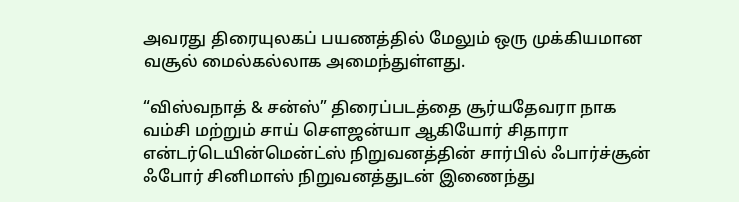அவரது திரையுலகப் பயணத்தில் மேலும் ஒரு முக்கியமான வசூல் மைல்கல்லாக அமைந்துள்ளது.

“விஸ்வநாத் & சன்ஸ்” திரைப்படத்தை சூர்யதேவரா நாக வம்சி மற்றும் சாய் சௌஜன்யா ஆகியோர் சிதாரா என்டர்டெயின்மென்ட்ஸ் நிறுவனத்தின் சார்பில் ஃபார்ச்சூன் ஃபோர் சினிமாஸ் நிறுவனத்துடன் இணைந்து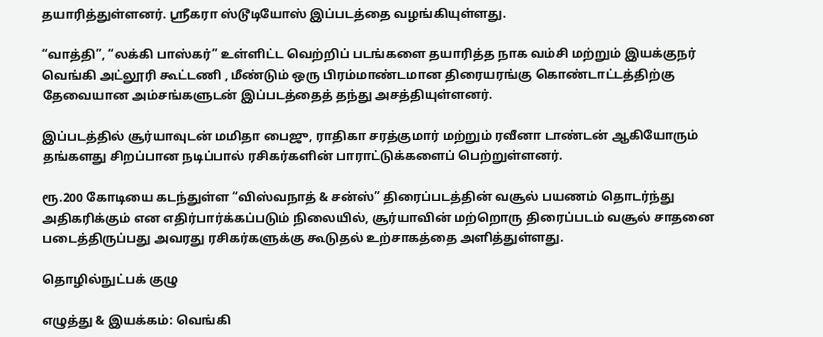தயாரித்துள்ளனர். ஸ்ரீகரா ஸ்டூடியோஸ் இப்படத்தை வழங்கியுள்ளது.

“வாத்தி”, “லக்கி பாஸ்கர்” உள்ளிட்ட வெற்றிப் படங்களை தயாரித்த நாக வம்சி மற்றும் இயக்குநர் வெங்கி அட்லூரி கூட்டணி , மீண்டும் ஒரு பிரம்மாண்டமான திரையரங்கு கொண்டாட்டத்திற்கு தேவையான அம்சங்களுடன் இப்படத்தைத் தந்து அசத்தியுள்ளனர்.

இப்படத்தில் சூர்யாவுடன் மமிதா பைஜு, ராதிகா சரத்குமார் மற்றும் ரவீனா டாண்டன் ஆகியோரும் தங்களது சிறப்பான நடிப்பால் ரசிகர்களின் பாராட்டுக்களைப் பெற்றுள்ளனர்.

ரூ.200 கோடியை கடந்துள்ள “விஸ்வநாத் & சன்ஸ்” திரைப்படத்தின் வசூல் பயணம் தொடர்ந்து அதிகரிக்கும் என எதிர்பார்க்கப்படும் நிலையில், சூர்யாவின் மற்றொரு திரைப்படம் வசூல் சாதனை படைத்திருப்பது அவரது ரசிகர்களுக்கு கூடுதல் உற்சாகத்தை அளித்துள்ளது.

தொழில்நுட்பக் குழு

எழுத்து & இயக்கம்: வெங்கி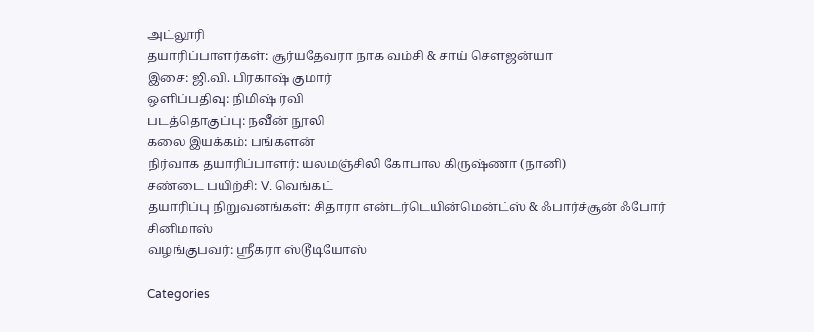அட்லூரி
தயாரிப்பாளர்கள்: சூர்யதேவரா நாக வம்சி & சாய் சௌஜன்யா
இசை: ஜி.வி. பிரகாஷ் குமார்
ஒளிப்பதிவு: நிமிஷ் ரவி
படத்தொகுப்பு: நவீன் நூலி
கலை இயக்கம்: பங்களன்
நிர்வாக தயாரிப்பாளர்: யலமஞ்சிலி கோபால கிருஷ்ணா (நானி)
சண்டை பயிற்சி: V. வெங்கட்
தயாரிப்பு நிறுவனங்கள்: சிதாரா என்டர்டெயின்மென்ட்ஸ் & ஃபார்ச்சூன் ஃபோர் சினிமாஸ்
வழங்குபவர்: ஸ்ரீகரா ஸ்டூடியோஸ்

Categories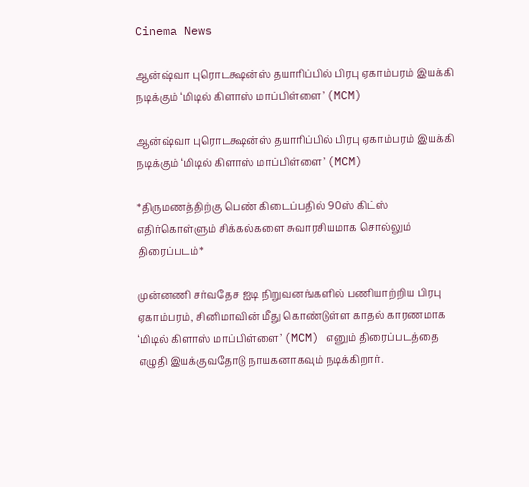Cinema News

ஆன்ஷ்வா புரொடக்ஷன்ஸ் தயாரிப்பில் பிரபு ஏகாம்பரம் இயக்கி நடிக்கும் ‘மிடில் கிளாஸ் மாப்பிள்ளை’ (MCM)

ஆன்ஷ்வா புரொடக்ஷன்ஸ் தயாரிப்பில் பிரபு ஏகாம்பரம் இயக்கி நடிக்கும் ‘மிடில் கிளாஸ் மாப்பிள்ளை’ (MCM)

*திருமணத்திற்கு பெண் கிடைப்பதில் 90ஸ் கிட்ஸ் எதிர்கொள்ளும் சிக்கல்களை சுவாரசியமாக சொல்லும் திரைப்படம்*

முன்னணி சர்வதேச ஐடி நிறுவனங்களில் பணியாற்றிய பிரபு ஏகாம்பரம், சினிமாவின் மீது கொண்டுள்ள காதல் காரணமாக ‘மிடில் கிளாஸ் மாப்பிள்ளை’ (MCM) எனும் திரைப்படத்தை எழுதி இயக்குவதோடு நாயகனாகவும் நடிக்கிறார்.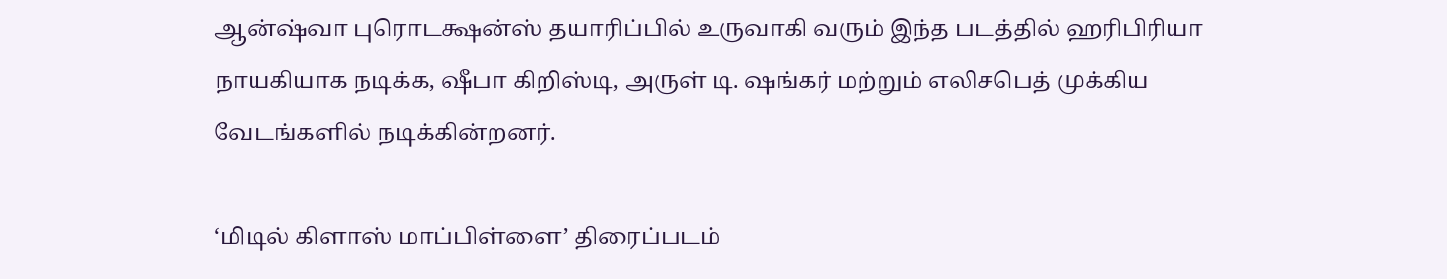ஆன்ஷ்வா புரொடக்ஷன்ஸ் தயாரிப்பில் உருவாகி வரும் இந்த படத்தில் ஹரிபிரியா நாயகியாக நடிக்க, ஷீபா கிறிஸ்டி, அருள் டி. ஷங்கர் மற்றும் எலிசபெத் முக்கிய வேடங்களில் நடிக்கின்றனர்.

‘மிடில் கிளாஸ் மாப்பிள்ளை’ திரைப்படம்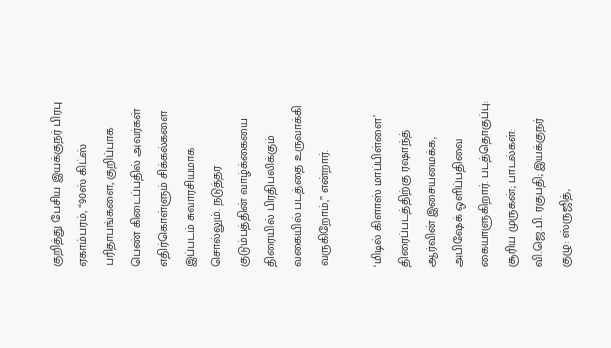குறித்து பேசிய இயக்குநர் பிரபு ஏகாம்பரம், “90ஸ் கிட்ஸ் பரிதாபங்களை, குறிப்பாக பெண் கிடைப்பதில் அவர்கள் எதிர்கொள்ளும் சிக்கல்களை இப்படம் சுவாரசியமாக சொல்லும். நடுத்தர குடும்பத்தின் வாழ்க்கையை திரையில் பிரதிபலிக்கும் வகையில் படத்தை உருவாக்கி வருகிறோம்,” என்றார்.

‘மிடில் கிளாஸ் மாப்பிள்ளை’ திரைப்படத்திற்கு ரஷாந்த் ஆர்வின் இசையமைக்க, அபிஷேக் ஒளிப்பதிவை கையாளுகிறார். படத்தொகுப்பு: சூரிய முருகன்; பாடல்கள்: வி.ஜெ.பி. ரகுபதி; இயக்குநர் குழு: ஸ்ருஜித்,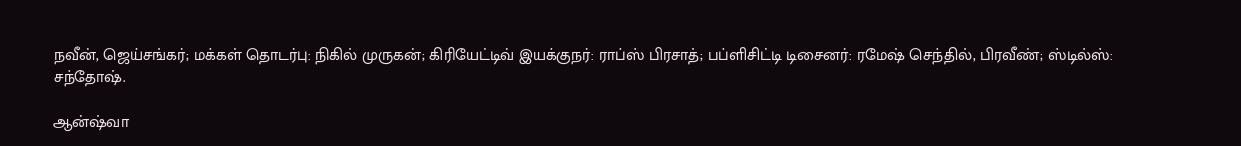நவீன், ஜெய்சங்கர்; மக்கள் தொடர்பு: நிகில் முருகன்; கிரியேட்டிவ் இயக்குநர்: ராப்ஸ் பிரசாத்; பப்ளிசிட்டி டிசைனர்: ரமேஷ் செந்தில், பிரவீண்; ஸ்டில்ஸ்: சந்தோஷ்.

ஆன்ஷ்வா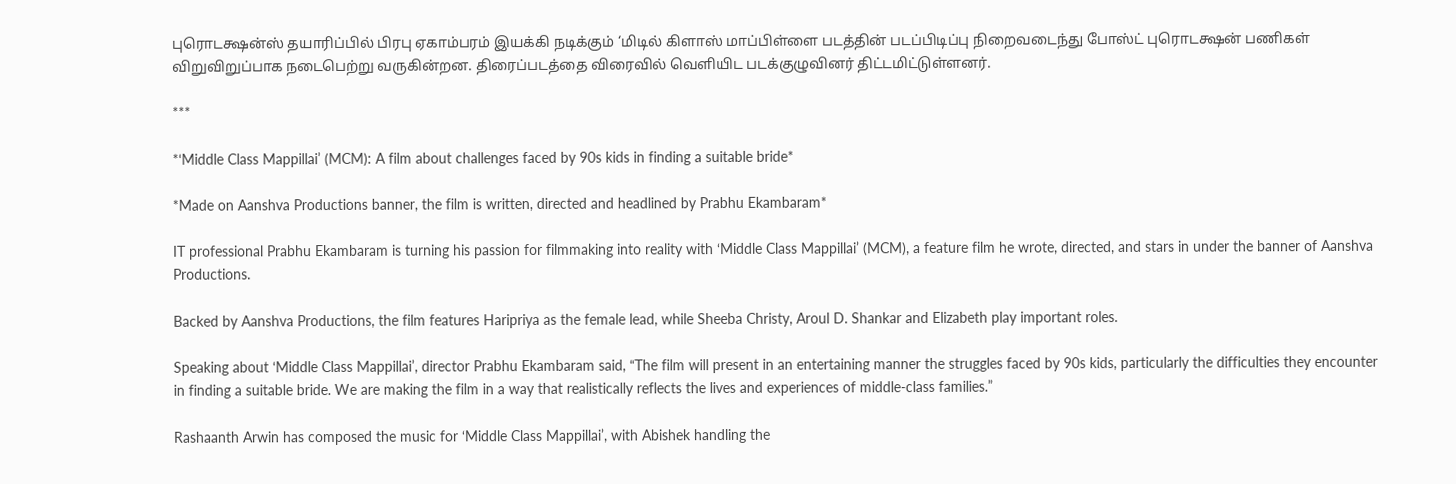புரொடக்ஷன்ஸ் தயாரிப்பில் பிரபு ஏகாம்பரம் இயக்கி நடிக்கும் ‘மிடில் கிளாஸ் மாப்பிள்ளை படத்தின் படப்பிடிப்பு நிறைவடைந்து போஸ்ட் புரொடக்ஷன் பணிகள் விறுவிறுப்பாக நடைபெற்று வருகின்றன. திரைப்படத்தை விரைவில் வெளியிட படக்குழுவினர் திட்டமிட்டுள்ளனர்.

***

*‘Middle Class Mappillai’ (MCM): A film about challenges faced by 90s kids in finding a suitable bride*

*Made on Aanshva Productions banner, the film is written, directed and headlined by Prabhu Ekambaram*

IT professional Prabhu Ekambaram is turning his passion for filmmaking into reality with ‘Middle Class Mappillai’ (MCM), a feature film he wrote, directed, and stars in under the banner of Aanshva Productions.

Backed by Aanshva Productions, the film features Haripriya as the female lead, while Sheeba Christy, Aroul D. Shankar and Elizabeth play important roles.

Speaking about ‘Middle Class Mappillai’, director Prabhu Ekambaram said, “The film will present in an entertaining manner the struggles faced by 90s kids, particularly the difficulties they encounter in finding a suitable bride. We are making the film in a way that realistically reflects the lives and experiences of middle-class families.”

Rashaanth Arwin has composed the music for ‘Middle Class Mappillai’, with Abishek handling the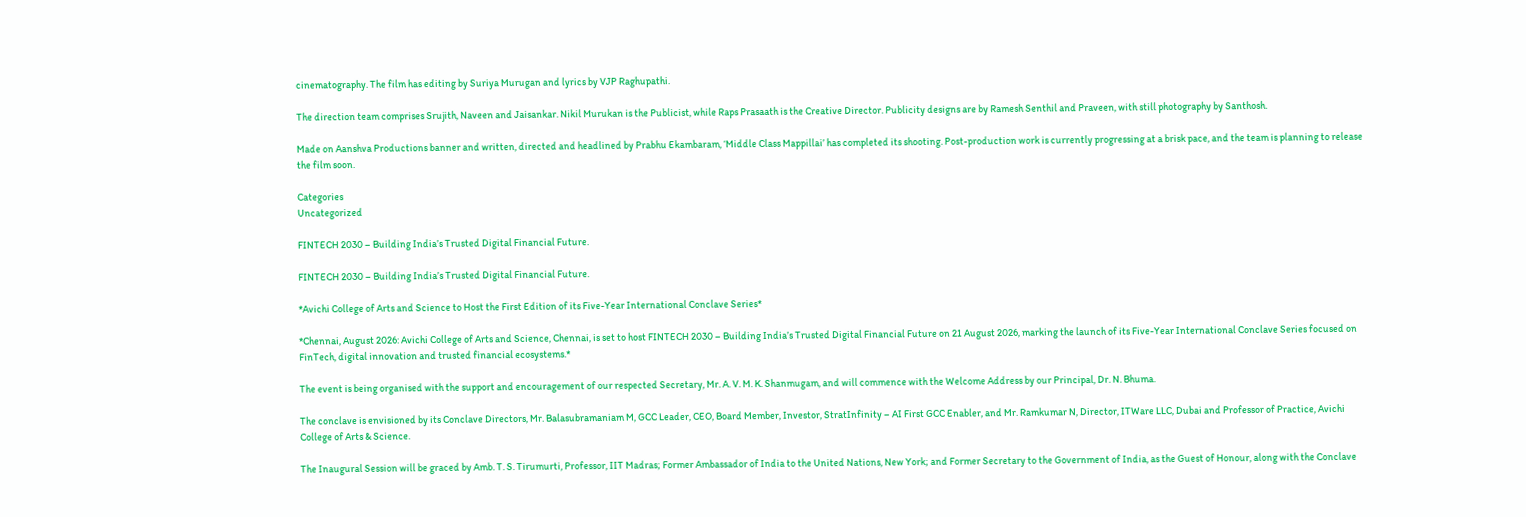cinematography. The film has editing by Suriya Murugan and lyrics by VJP Raghupathi.

The direction team comprises Srujith, Naveen and Jaisankar. Nikil Murukan is the Publicist, while Raps Prasaath is the Creative Director. Publicity designs are by Ramesh Senthil and Praveen, with still photography by Santhosh.

Made on Aanshva Productions banner and written, directed and headlined by Prabhu Ekambaram, ‘Middle Class Mappillai’ has completed its shooting. Post-production work is currently progressing at a brisk pace, and the team is planning to release the film soon.

Categories
Uncategorized

FINTECH 2030 – Building India’s Trusted Digital Financial Future.

FINTECH 2030 – Building India’s Trusted Digital Financial Future.

*Avichi College of Arts and Science to Host the First Edition of its Five-Year International Conclave Series*

*Chennai, August 2026: Avichi College of Arts and Science, Chennai, is set to host FINTECH 2030 – Building India’s Trusted Digital Financial Future on 21 August 2026, marking the launch of its Five-Year International Conclave Series focused on FinTech, digital innovation and trusted financial ecosystems.*

The event is being organised with the support and encouragement of our respected Secretary, Mr. A. V. M. K. Shanmugam, and will commence with the Welcome Address by our Principal, Dr. N. Bhuma.

The conclave is envisioned by its Conclave Directors, Mr. Balasubramaniam M, GCC Leader, CEO, Board Member, Investor, StratInfinity – AI First GCC Enabler, and Mr. Ramkumar N, Director, ITWare LLC, Dubai and Professor of Practice, Avichi College of Arts & Science.

The Inaugural Session will be graced by Amb. T. S. Tirumurti, Professor, IIT Madras; Former Ambassador of India to the United Nations, New York; and Former Secretary to the Government of India, as the Guest of Honour, along with the Conclave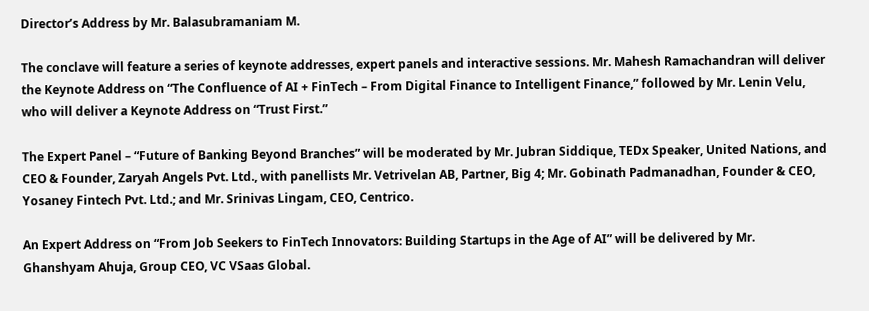Director’s Address by Mr. Balasubramaniam M.

The conclave will feature a series of keynote addresses, expert panels and interactive sessions. Mr. Mahesh Ramachandran will deliver the Keynote Address on “The Confluence of AI + FinTech – From Digital Finance to Intelligent Finance,” followed by Mr. Lenin Velu, who will deliver a Keynote Address on “Trust First.”

The Expert Panel – “Future of Banking Beyond Branches” will be moderated by Mr. Jubran Siddique, TEDx Speaker, United Nations, and CEO & Founder, Zaryah Angels Pvt. Ltd., with panellists Mr. Vetrivelan AB, Partner, Big 4; Mr. Gobinath Padmanadhan, Founder & CEO, Yosaney Fintech Pvt. Ltd.; and Mr. Srinivas Lingam, CEO, Centrico.

An Expert Address on “From Job Seekers to FinTech Innovators: Building Startups in the Age of AI” will be delivered by Mr. Ghanshyam Ahuja, Group CEO, VC VSaas Global.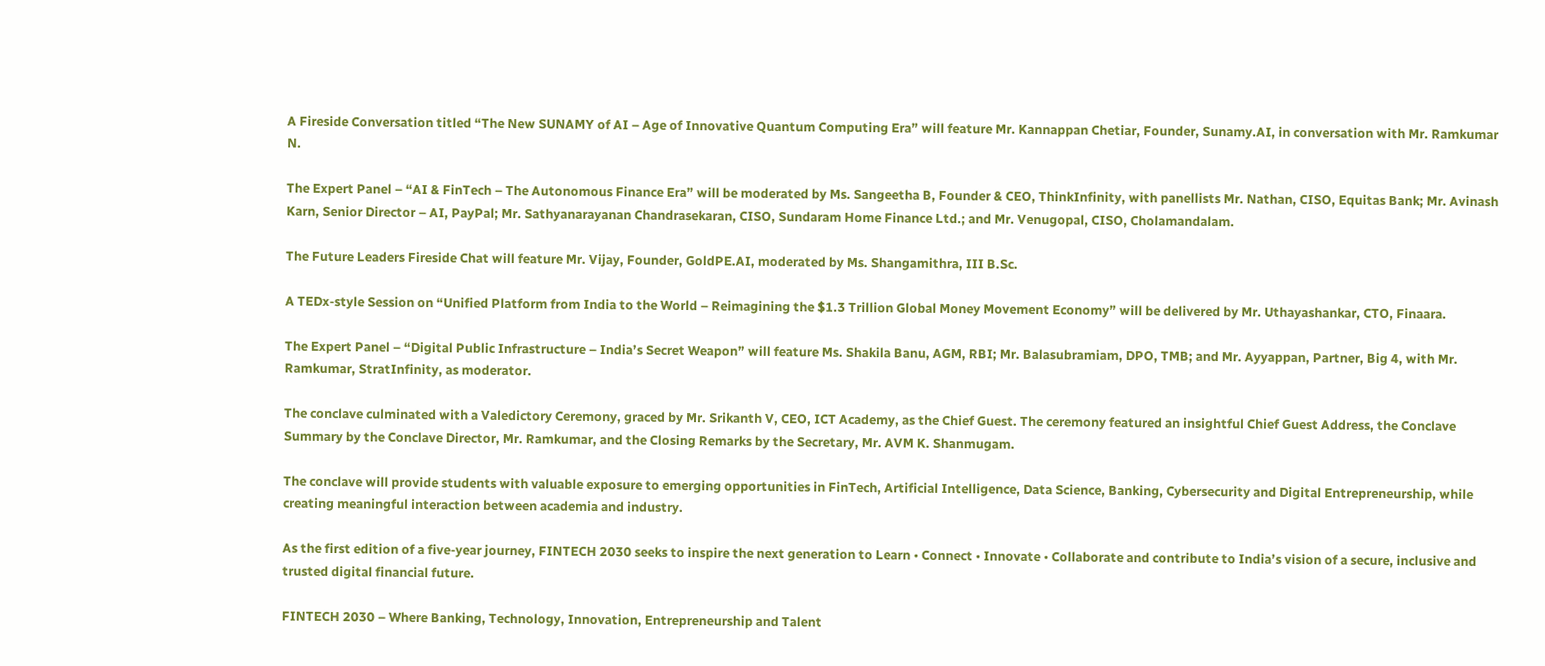A Fireside Conversation titled “The New SUNAMY of AI – Age of Innovative Quantum Computing Era” will feature Mr. Kannappan Chetiar, Founder, Sunamy.AI, in conversation with Mr. Ramkumar N.

The Expert Panel – “AI & FinTech – The Autonomous Finance Era” will be moderated by Ms. Sangeetha B, Founder & CEO, ThinkInfinity, with panellists Mr. Nathan, CISO, Equitas Bank; Mr. Avinash Karn, Senior Director – AI, PayPal; Mr. Sathyanarayanan Chandrasekaran, CISO, Sundaram Home Finance Ltd.; and Mr. Venugopal, CISO, Cholamandalam.

The Future Leaders Fireside Chat will feature Mr. Vijay, Founder, GoldPE.AI, moderated by Ms. Shangamithra, III B.Sc.

A TEDx-style Session on “Unified Platform from India to the World – Reimagining the $1.3 Trillion Global Money Movement Economy” will be delivered by Mr. Uthayashankar, CTO, Finaara.

The Expert Panel – “Digital Public Infrastructure – India’s Secret Weapon” will feature Ms. Shakila Banu, AGM, RBI; Mr. Balasubramiam, DPO, TMB; and Mr. Ayyappan, Partner, Big 4, with Mr. Ramkumar, StratInfinity, as moderator.

The conclave culminated with a Valedictory Ceremony, graced by Mr. Srikanth V, CEO, ICT Academy, as the Chief Guest. The ceremony featured an insightful Chief Guest Address, the Conclave Summary by the Conclave Director, Mr. Ramkumar, and the Closing Remarks by the Secretary, Mr. AVM K. Shanmugam.

The conclave will provide students with valuable exposure to emerging opportunities in FinTech, Artificial Intelligence, Data Science, Banking, Cybersecurity and Digital Entrepreneurship, while creating meaningful interaction between academia and industry.

As the first edition of a five-year journey, FINTECH 2030 seeks to inspire the next generation to Learn • Connect • Innovate • Collaborate and contribute to India’s vision of a secure, inclusive and trusted digital financial future.

FINTECH 2030 – Where Banking, Technology, Innovation, Entrepreneurship and Talent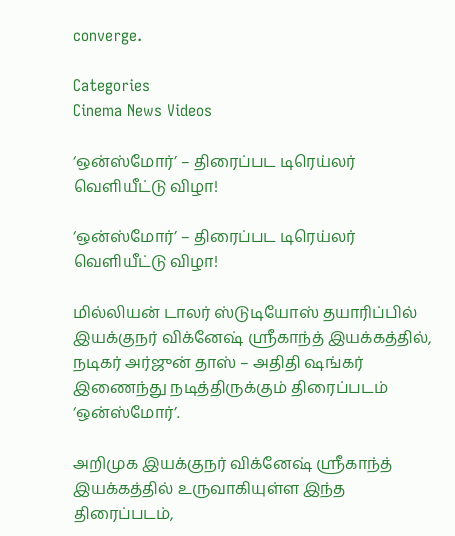converge.

Categories
Cinema News Videos

‘ஒன்ஸ்மோர்’ – திரைப்பட டிரெய்லர் வெளியீட்டு விழா!

‘ஒன்ஸ்மோர்’ – திரைப்பட டிரெய்லர் வெளியீட்டு விழா!

மில்லியன் டாலர் ஸ்டுடியோஸ் தயாரிப்பில் இயக்குநர் விக்னேஷ் ஸ்ரீகாந்த் இயக்கத்தில், நடிகர் அர்ஜுன் தாஸ் – அதிதி ஷங்கர் இணைந்து நடித்திருக்கும் திரைப்படம் ‘ஒன்ஸ்மோர்’.

அறிமுக இயக்குநர் விக்னேஷ் ஸ்ரீகாந்த் இயக்கத்தில் உருவாகியுள்ள இந்த திரைப்படம்,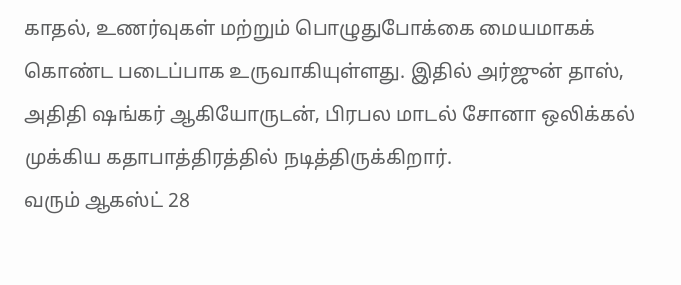காதல், உணர்வுகள் மற்றும் பொழுதுபோக்கை மையமாகக் கொண்ட படைப்பாக உருவாகியுள்ளது. இதில் அர்ஜுன் தாஸ், அதிதி ஷங்கர் ஆகியோருடன், பிரபல மாடல் சோனா ஒலிக்கல் முக்கிய கதாபாத்திரத்தில் நடித்திருக்கிறார்.
வரும் ஆகஸ்ட் 28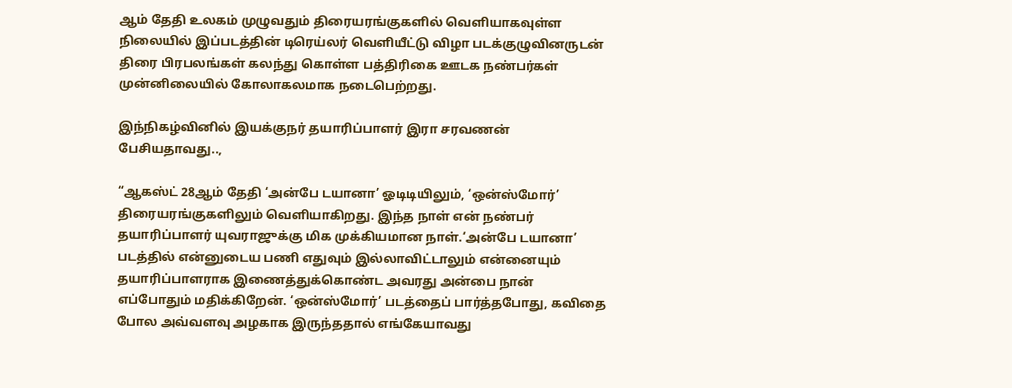ஆம் தேதி உலகம் முழுவதும் திரையரங்குகளில் வெளியாகவுள்ள நிலையில் இப்படத்தின் டிரெய்லர் வெளியீட்டு விழா படக்குழுவினருடன் திரை பிரபலங்கள் கலந்து கொள்ள பத்திரிகை ஊடக நண்பர்கள் முன்னிலையில் கோலாகலமாக நடைபெற்றது.

இந்நிகழ்வினில் இயக்குநர் தயாரிப்பாளர் இரா சரவணன் பேசியதாவது..,

“ஆகஸ்ட் 28ஆம் தேதி ‘அன்பே டயானா’ ஓடிடியிலும், ‘ஒன்ஸ்மோர்’ திரையரங்குகளிலும் வெளியாகிறது. இந்த நாள் என் நண்பர் தயாரிப்பாளர் யுவராஜுக்கு மிக முக்கியமான நாள்.‘அன்பே டயானா’ படத்தில் என்னுடைய பணி எதுவும் இல்லாவிட்டாலும் என்னையும் தயாரிப்பாளராக இணைத்துக்கொண்ட அவரது அன்பை நான் எப்போதும் மதிக்கிறேன். ‘ஒன்ஸ்மோர்’ படத்தைப் பார்த்தபோது, கவிதை போல அவ்வளவு அழகாக இருந்ததால் எங்கேயாவது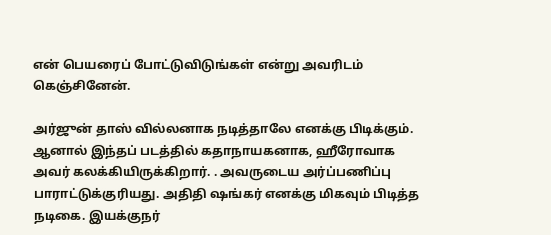என் பெயரைப் போட்டுவிடுங்கள் என்று அவரிடம் கெஞ்சினேன்.

அர்ஜுன் தாஸ் வில்லனாக நடித்தாலே எனக்கு பிடிக்கும். ஆனால் இந்தப் படத்தில் கதாநாயகனாக, ஹீரோவாக அவர் கலக்கியிருக்கிறார். . அவருடைய அர்ப்பணிப்பு பாராட்டுக்குரியது. அதிதி ஷங்கர் எனக்கு மிகவும் பிடித்த நடிகை. இயக்குநர்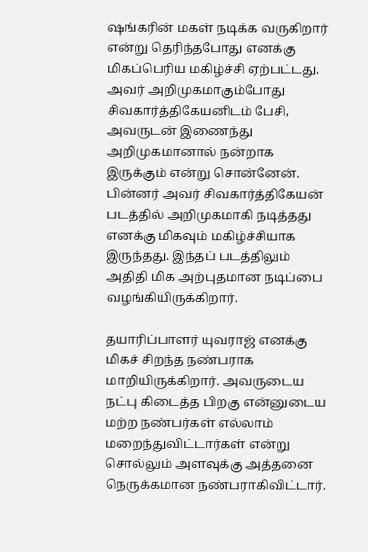ஷங்கரின் மகள் நடிக்க வருகிறார் என்று தெரிந்தபோது எனக்கு மிகப்பெரிய மகிழ்ச்சி ஏற்பட்டது. அவர் அறிமுகமாகும்போது சிவகார்த்திகேயனிடம் பேசி, அவருடன் இணைந்து அறிமுகமானால் நன்றாக இருக்கும் என்று சொன்னேன். பின்னர் அவர் சிவகார்த்திகேயன் படத்தில் அறிமுகமாகி நடித்தது எனக்கு மிகவும் மகிழ்ச்சியாக இருந்தது. இந்தப் படத்திலும் அதிதி மிக அற்புதமான நடிப்பை வழங்கியிருக்கிறார்.

தயாரிப்பாளர் யுவராஜ் எனக்கு மிகச் சிறந்த நண்பராக மாறியிருக்கிறார். அவருடைய நட்பு கிடைத்த பிறகு என்னுடைய மற்ற நண்பர்கள் எல்லாம் மறைந்துவிட்டார்கள் என்று சொல்லும் அளவுக்கு அத்தனை நெருக்கமான நண்பராகிவிட்டார்.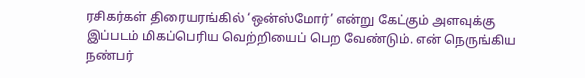ரசிகர்கள் திரையரங்கில் ‘ஒன்ஸ்மோர்’ என்று கேட்கும் அளவுக்கு இப்படம் மிகப்பெரிய வெற்றியைப் பெற வேண்டும். என் நெருங்கிய நண்பர்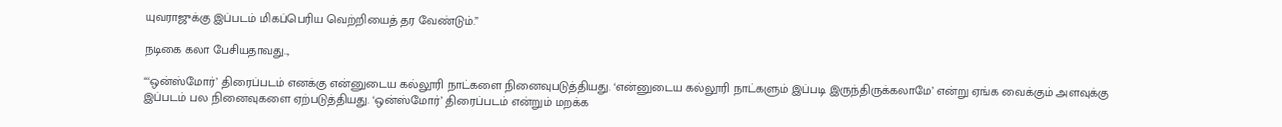யுவராஜுக்கு இப்படம் மிகப்பெரிய வெற்றியைத் தர வேண்டும்.”

நடிகை கலா பேசியதாவது..,

“‘ஒன்ஸ்மோர்’ திரைப்படம் எனக்கு என்னுடைய கல்லூரி நாட்களை நினைவுபடுத்தியது. ‘என்னுடைய கல்லூரி நாட்களும் இப்படி இருந்திருக்கலாமே’ என்று ஏங்க வைக்கும் அளவுக்கு இப்படம் பல நினைவுகளை ஏற்படுத்தியது. ‘ஒன்ஸ்மோர்’ திரைப்படம் என்றும் மறக்க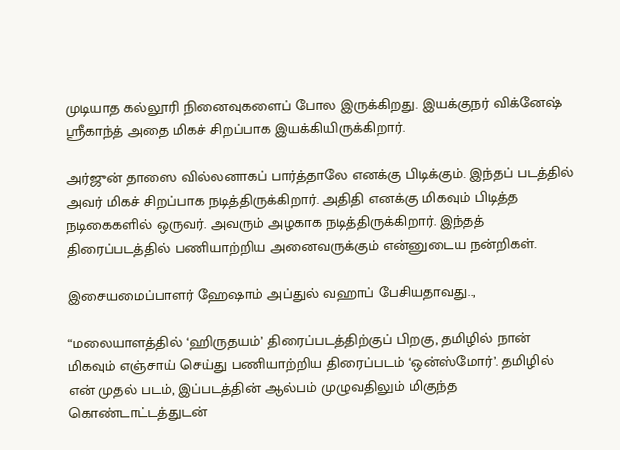முடியாத கல்லூரி நினைவுகளைப் போல இருக்கிறது. இயக்குநர் விக்னேஷ் ஸ்ரீகாந்த் அதை மிகச் சிறப்பாக இயக்கியிருக்கிறார்.

அர்ஜுன் தாஸை வில்லனாகப் பார்த்தாலே எனக்கு பிடிக்கும். இந்தப் படத்தில் அவர் மிகச் சிறப்பாக நடித்திருக்கிறார். அதிதி எனக்கு மிகவும் பிடித்த நடிகைகளில் ஒருவர். அவரும் அழகாக நடித்திருக்கிறார். இந்தத் திரைப்படத்தில் பணியாற்றிய அனைவருக்கும் என்னுடைய நன்றிகள்.

இசையமைப்பாளர் ஹேஷாம் அப்துல் வஹாப் பேசியதாவது..,

“மலையாளத்தில் ‘ஹிருதயம்’ திரைப்படத்திற்குப் பிறகு, தமிழில் நான் மிகவும் எஞ்சாய் செய்து பணியாற்றிய திரைப்படம் ‘ஒன்ஸ்மோர்’. தமிழில் என் முதல் படம், இப்படத்தின் ஆல்பம் முழுவதிலும் மிகுந்த கொண்டாட்டத்துடன்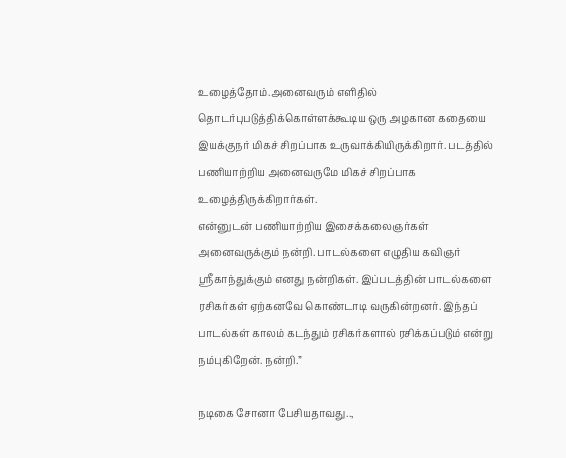உழைத்தோம்.அனைவரும் எளிதில் தொடர்புபடுத்திக்கொள்ளக்கூடிய ஒரு அழகான கதையை இயக்குநர் மிகச் சிறப்பாக உருவாக்கியிருக்கிறார். படத்தில் பணியாற்றிய அனைவருமே மிகச் சிறப்பாக உழைத்திருக்கிறார்கள்.
என்னுடன் பணியாற்றிய இசைக்கலைஞர்கள் அனைவருக்கும் நன்றி. பாடல்களை எழுதிய கவிஞர் ஸ்ரீகாந்துக்கும் எனது நன்றிகள். இப்படத்தின் பாடல்களை ரசிகர்கள் ஏற்கனவே கொண்டாடி வருகின்றனர். இந்தப் பாடல்கள் காலம் கடந்தும் ரசிகர்களால் ரசிக்கப்படும் என்று நம்புகிறேன். நன்றி.”

நடிகை சோனா பேசியதாவது..,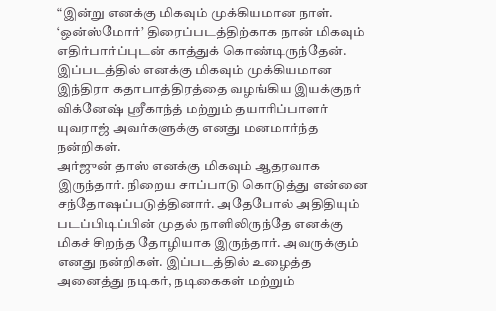“இன்று எனக்கு மிகவும் முக்கியமான நாள். ‘ஒன்ஸ்மோர்’ திரைப்படத்திற்காக நான் மிகவும் எதிர்பார்ப்புடன் காத்துக் கொண்டிருந்தேன். இப்படத்தில் எனக்கு மிகவும் முக்கியமான இந்திரா கதாபாத்திரத்தை வழங்கிய இயக்குநர் விக்னேஷ் ஸ்ரீகாந்த் மற்றும் தயாரிப்பாளர் யுவராஜ் அவர்களுக்கு எனது மனமார்ந்த நன்றிகள்.
அர்ஜுன் தாஸ் எனக்கு மிகவும் ஆதரவாக இருந்தார். நிறைய சாப்பாடு கொடுத்து என்னை சந்தோஷப்படுத்தினார். அதேபோல் அதிதியும் படப்பிடிப்பின் முதல் நாளிலிருந்தே எனக்கு மிகச் சிறந்த தோழியாக இருந்தார். அவருக்கும் எனது நன்றிகள். இப்படத்தில் உழைத்த அனைத்து நடிகர், நடிகைகள் மற்றும்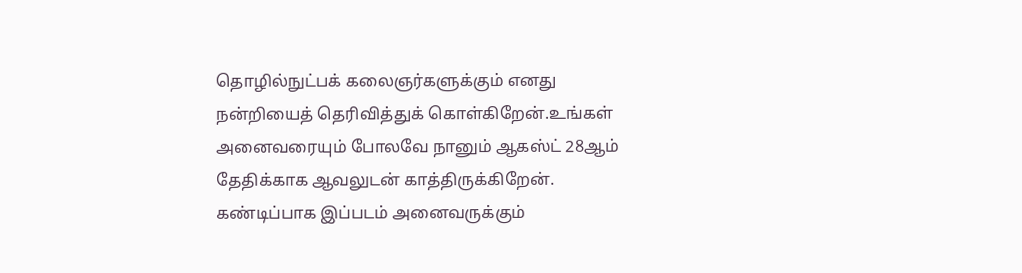தொழில்நுட்பக் கலைஞர்களுக்கும் எனது நன்றியைத் தெரிவித்துக் கொள்கிறேன்.உங்கள் அனைவரையும் போலவே நானும் ஆகஸ்ட் 28ஆம் தேதிக்காக ஆவலுடன் காத்திருக்கிறேன். கண்டிப்பாக இப்படம் அனைவருக்கும்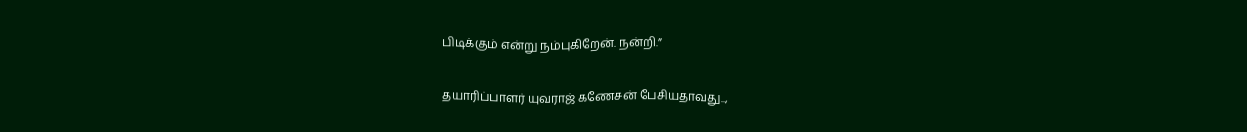பிடிக்கும் என்று நம்புகிறேன். நன்றி.”

தயாரிப்பாளர் யுவராஜ் கணேசன் பேசியதாவது..,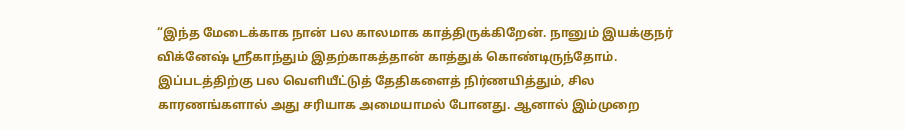“இந்த மேடைக்காக நான் பல காலமாக காத்திருக்கிறேன். நானும் இயக்குநர் விக்னேஷ் ஸ்ரீகாந்தும் இதற்காகத்தான் காத்துக் கொண்டிருந்தோம். இப்படத்திற்கு பல வெளியீட்டுத் தேதிகளைத் நிர்ணயித்தும், சில காரணங்களால் அது சரியாக அமையாமல் போனது. ஆனால் இம்முறை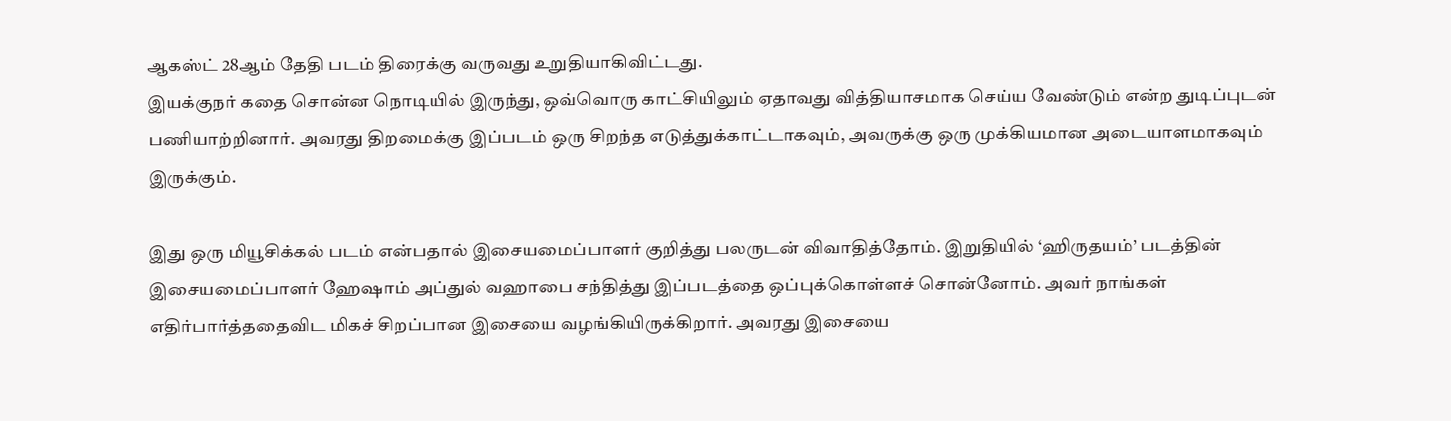ஆகஸ்ட் 28ஆம் தேதி படம் திரைக்கு வருவது உறுதியாகிவிட்டது.
இயக்குநர் கதை சொன்ன நொடியில் இருந்து, ஒவ்வொரு காட்சியிலும் ஏதாவது வித்தியாசமாக செய்ய வேண்டும் என்ற துடிப்புடன் பணியாற்றினார். அவரது திறமைக்கு இப்படம் ஒரு சிறந்த எடுத்துக்காட்டாகவும், அவருக்கு ஒரு முக்கியமான அடையாளமாகவும் இருக்கும்.

இது ஒரு மியூசிக்கல் படம் என்பதால் இசையமைப்பாளர் குறித்து பலருடன் விவாதித்தோம். இறுதியில் ‘ஹிருதயம்’ படத்தின் இசையமைப்பாளர் ஹேஷாம் அப்துல் வஹாபை சந்தித்து இப்படத்தை ஒப்புக்கொள்ளச் சொன்னோம். அவர் நாங்கள் எதிர்பார்த்ததைவிட மிகச் சிறப்பான இசையை வழங்கியிருக்கிறார். அவரது இசையை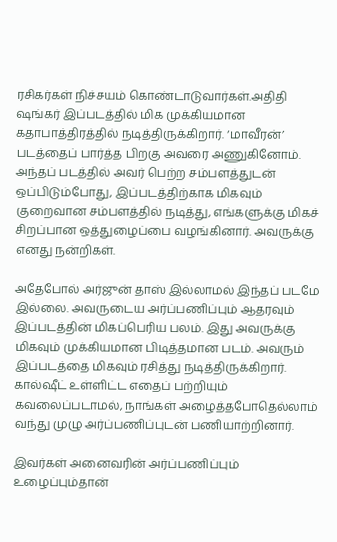ரசிகர்கள் நிச்சயம் கொண்டாடுவார்கள்.அதிதி ஷங்கர் இப்படத்தில் மிக முக்கியமான கதாபாத்திரத்தில் நடித்திருக்கிறார். ‘மாவீரன்’ படத்தைப் பார்த்த பிறகு அவரை அணுகினோம். அந்தப் படத்தில் அவர் பெற்ற சம்பளத்துடன் ஒப்பிடும்போது, இப்படத்திற்காக மிகவும் குறைவான சம்பளத்தில் நடித்து, எங்களுக்கு மிகச் சிறப்பான ஒத்துழைப்பை வழங்கினார். அவருக்கு எனது நன்றிகள்.

அதேபோல் அர்ஜுன் தாஸ் இல்லாமல் இந்தப் படமே இல்லை. அவருடைய அர்ப்பணிப்பும் ஆதரவும் இப்படத்தின் மிகப்பெரிய பலம். இது அவருக்கு மிகவும் முக்கியமான பிடித்தமான படம். அவரும் இப்படத்தை மிகவும் ரசித்து நடித்திருக்கிறார். கால்ஷீட் உள்ளிட்ட எதைப் பற்றியும் கவலைப்படாமல், நாங்கள் அழைத்தபோதெல்லாம் வந்து முழு அர்ப்பணிப்புடன் பணியாற்றினார்.

இவர்கள் அனைவரின் அர்ப்பணிப்பும் உழைப்பும்தான்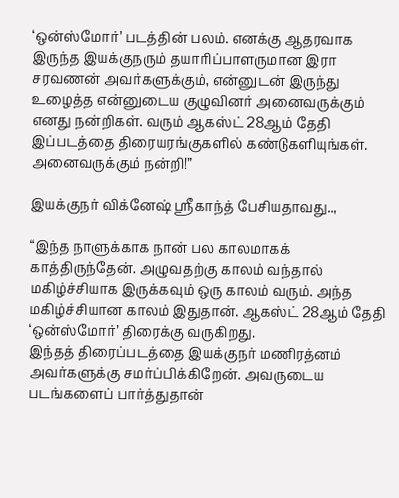‘ஒன்ஸ்மோர்’ படத்தின் பலம். எனக்கு ஆதரவாக இருந்த இயக்குநரும் தயாரிப்பாளருமான இரா சரவணன் அவர்களுக்கும், என்னுடன் இருந்து உழைத்த என்னுடைய குழுவினர் அனைவருக்கும் எனது நன்றிகள். வரும் ஆகஸ்ட் 28ஆம் தேதி இப்படத்தை திரையரங்குகளில் கண்டுகளியுங்கள். அனைவருக்கும் நன்றி!”

இயக்குநர் விக்னேஷ் ஸ்ரீகாந்த் பேசியதாவது..,

“இந்த நாளுக்காக நான் பல காலமாகக் காத்திருந்தேன். அழுவதற்கு காலம் வந்தால் மகிழ்ச்சியாக இருக்கவும் ஒரு காலம் வரும். அந்த மகிழ்ச்சியான காலம் இதுதான். ஆகஸ்ட் 28ஆம் தேதி ‘ஒன்ஸ்மோர்’ திரைக்கு வருகிறது.
இந்தத் திரைப்படத்தை இயக்குநர் மணிரத்னம் அவர்களுக்கு சமர்ப்பிக்கிறேன். அவருடைய படங்களைப் பார்த்துதான்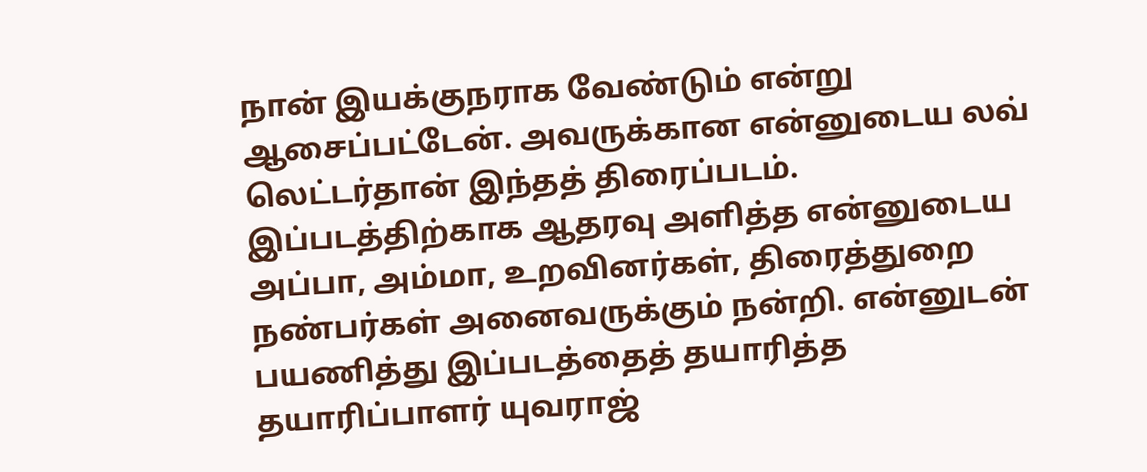நான் இயக்குநராக வேண்டும் என்று ஆசைப்பட்டேன். அவருக்கான என்னுடைய லவ் லெட்டர்தான் இந்தத் திரைப்படம். இப்படத்திற்காக ஆதரவு அளித்த என்னுடைய அப்பா, அம்மா, உறவினர்கள், திரைத்துறை நண்பர்கள் அனைவருக்கும் நன்றி. என்னுடன் பயணித்து இப்படத்தைத் தயாரித்த தயாரிப்பாளர் யுவராஜ்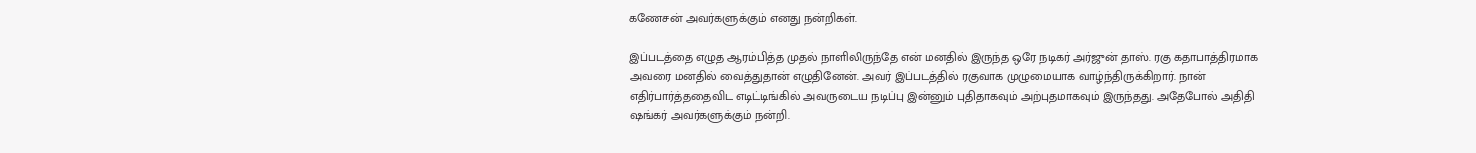கணேசன் அவர்களுக்கும் எனது நன்றிகள்.

இப்படத்தை எழுத ஆரம்பித்த முதல் நாளிலிருந்தே என் மனதில் இருந்த ஒரே நடிகர் அர்ஜுன் தாஸ். ரகு கதாபாத்திரமாக அவரை மனதில் வைத்துதான் எழுதினேன். அவர் இப்படத்தில் ரகுவாக முழுமையாக வாழ்ந்திருக்கிறார். நான் எதிர்பார்த்ததைவிட எடிட்டிங்கில் அவருடைய நடிப்பு இன்னும் புதிதாகவும் அற்புதமாகவும் இருந்தது. அதேபோல் அதிதி ஷங்கர் அவர்களுக்கும் நன்றி.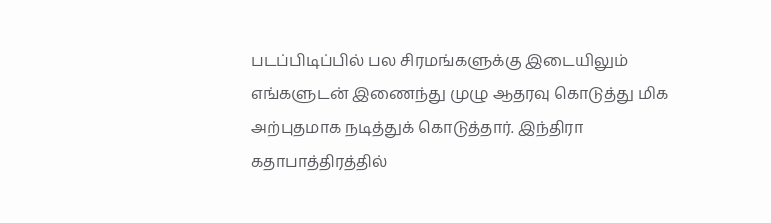படப்பிடிப்பில் பல சிரமங்களுக்கு இடையிலும் எங்களுடன் இணைந்து முழு ஆதரவு கொடுத்து மிக அற்புதமாக நடித்துக் கொடுத்தார். இந்திரா கதாபாத்திரத்தில்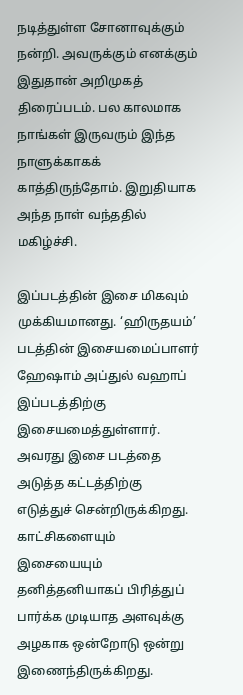நடித்துள்ள சோனாவுக்கும் நன்றி. அவருக்கும் எனக்கும் இதுதான் அறிமுகத் திரைப்படம். பல காலமாக நாங்கள் இருவரும் இந்த நாளுக்காகக் காத்திருந்தோம். இறுதியாக அந்த நாள் வந்ததில் மகிழ்ச்சி.

இப்படத்தின் இசை மிகவும் முக்கியமானது. ‘ஹிருதயம்’ படத்தின் இசையமைப்பாளர் ஹேஷாம் அப்துல் வஹாப் இப்படத்திற்கு இசையமைத்துள்ளார். அவரது இசை படத்தை அடுத்த கட்டத்திற்கு எடுத்துச் சென்றிருக்கிறது. காட்சிகளையும் இசையையும் தனித்தனியாகப் பிரித்துப் பார்க்க முடியாத அளவுக்கு அழகாக ஒன்றோடு ஒன்று இணைந்திருக்கிறது.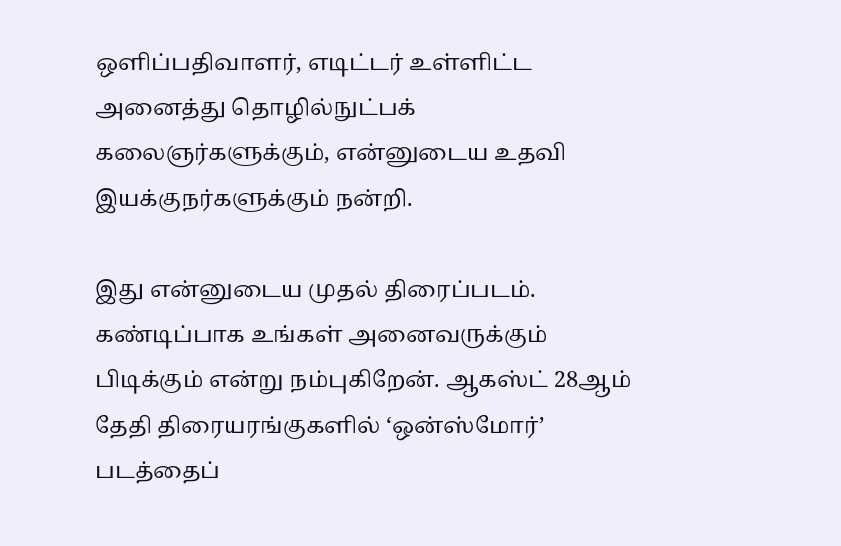ஒளிப்பதிவாளர், எடிட்டர் உள்ளிட்ட அனைத்து தொழில்நுட்பக் கலைஞர்களுக்கும், என்னுடைய உதவி இயக்குநர்களுக்கும் நன்றி.

இது என்னுடைய முதல் திரைப்படம். கண்டிப்பாக உங்கள் அனைவருக்கும் பிடிக்கும் என்று நம்புகிறேன். ஆகஸ்ட் 28ஆம் தேதி திரையரங்குகளில் ‘ஒன்ஸ்மோர்’ படத்தைப்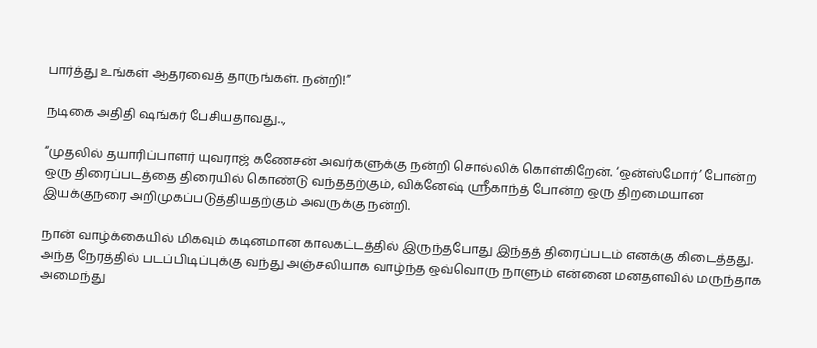பார்த்து உங்கள் ஆதரவைத் தாருங்கள். நன்றி!”

நடிகை அதிதி ஷங்கர் பேசியதாவது..,

“முதலில் தயாரிப்பாளர் யுவராஜ் கணேசன் அவர்களுக்கு நன்றி சொல்லிக் கொள்கிறேன். ‘ஒன்ஸ்மோர்’ போன்ற ஒரு திரைப்படத்தை திரையில் கொண்டு வந்ததற்கும், விக்னேஷ் ஸ்ரீகாந்த் போன்ற ஒரு திறமையான இயக்குநரை அறிமுகப்படுத்தியதற்கும் அவருக்கு நன்றி.

நான் வாழ்க்கையில் மிகவும் கடினமான காலகட்டத்தில் இருந்தபோது இந்தத் திரைப்படம் எனக்கு கிடைத்தது. அந்த நேரத்தில் படப்பிடிப்புக்கு வந்து அஞ்சலியாக வாழ்ந்த ஒவ்வொரு நாளும் என்னை மனதளவில் மருந்தாக அமைந்து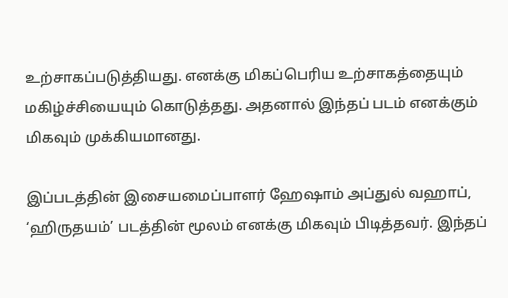உற்சாகப்படுத்தியது. எனக்கு மிகப்பெரிய உற்சாகத்தையும் மகிழ்ச்சியையும் கொடுத்தது. அதனால் இந்தப் படம் எனக்கும் மிகவும் முக்கியமானது.

இப்படத்தின் இசையமைப்பாளர் ஹேஷாம் அப்துல் வஹாப், ‘ஹிருதயம்’ படத்தின் மூலம் எனக்கு மிகவும் பிடித்தவர். இந்தப்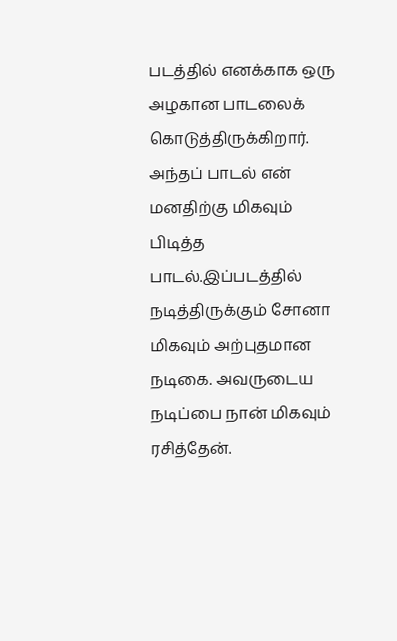படத்தில் எனக்காக ஒரு அழகான பாடலைக் கொடுத்திருக்கிறார். அந்தப் பாடல் என் மனதிற்கு மிகவும் பிடித்த பாடல்.இப்படத்தில் நடித்திருக்கும் சோனா மிகவும் அற்புதமான நடிகை. அவருடைய நடிப்பை நான் மிகவும் ரசித்தேன்.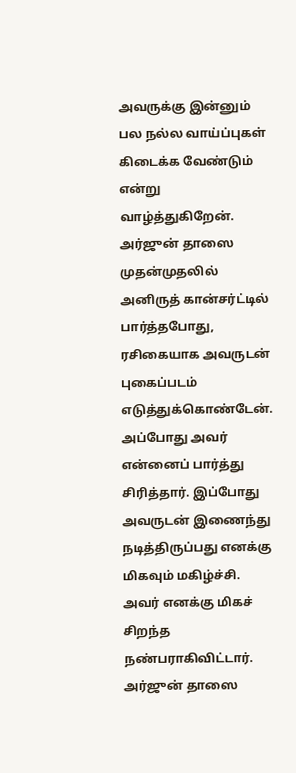அவருக்கு இன்னும் பல நல்ல வாய்ப்புகள் கிடைக்க வேண்டும் என்று வாழ்த்துகிறேன்.
அர்ஜுன் தாஸை முதன்முதலில் அனிருத் கான்சர்ட்டில் பார்த்தபோது, ரசிகையாக அவருடன் புகைப்படம் எடுத்துக்கொண்டேன். அப்போது அவர் என்னைப் பார்த்து சிரித்தார். இப்போது அவருடன் இணைந்து நடித்திருப்பது எனக்கு மிகவும் மகிழ்ச்சி. அவர் எனக்கு மிகச் சிறந்த நண்பராகிவிட்டார். அர்ஜுன் தாஸை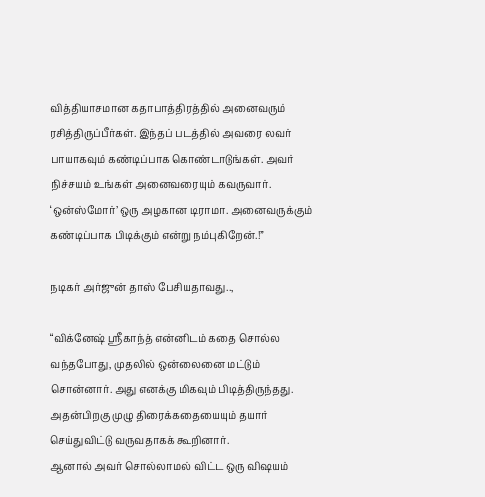வித்தியாசமான கதாபாத்திரத்தில் அனைவரும் ரசித்திருப்பீர்கள். இந்தப் படத்தில் அவரை லவர் பாயாகவும் கண்டிப்பாக கொண்டாடுங்கள். அவர் நிச்சயம் உங்கள் அனைவரையும் கவருவார். ‘ஒன்ஸ்மோர்’ ஒரு அழகான டிராமா. அனைவருக்கும் கண்டிப்பாக பிடிக்கும் என்று நம்புகிறேன்.!”

நடிகர் அர்ஜுன் தாஸ் பேசியதாவது..,

“விக்னேஷ் ஸ்ரீகாந்த் என்னிடம் கதை சொல்ல வந்தபோது, முதலில் ஒன்லைனை மட்டும் சொன்னார். அது எனக்கு மிகவும் பிடித்திருந்தது. அதன்பிறகு முழு திரைக்கதையையும் தயார் செய்துவிட்டு வருவதாகக் கூறினார்.
ஆனால் அவர் சொல்லாமல் விட்ட ஒரு விஷயம்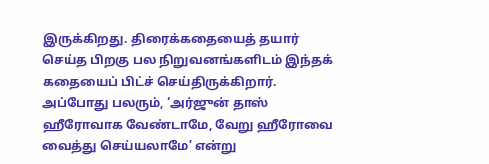இருக்கிறது. திரைக்கதையைத் தயார் செய்த பிறகு பல நிறுவனங்களிடம் இந்தக் கதையைப் பிட்ச் செய்திருக்கிறார். அப்போது பலரும், ‘அர்ஜுன் தாஸ் ஹீரோவாக வேண்டாமே, வேறு ஹீரோவை வைத்து செய்யலாமே’ என்று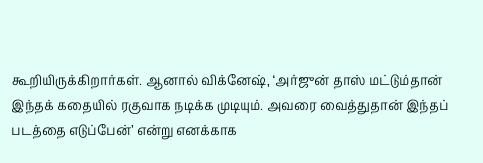கூறியிருக்கிறார்கள். ஆனால் விக்னேஷ், ‘அர்ஜுன் தாஸ் மட்டும்தான் இந்தக் கதையில் ரகுவாக நடிக்க முடியும். அவரை வைத்துதான் இந்தப் படத்தை எடுப்பேன்’ என்று எனக்காக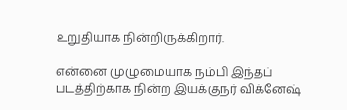உறுதியாக நின்றிருக்கிறார்.

என்னை முழுமையாக நம்பி இந்தப் படத்திற்காக நின்ற இயக்குநர் விக்னேஷ்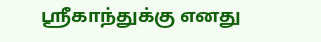ஸ்ரீகாந்துக்கு எனது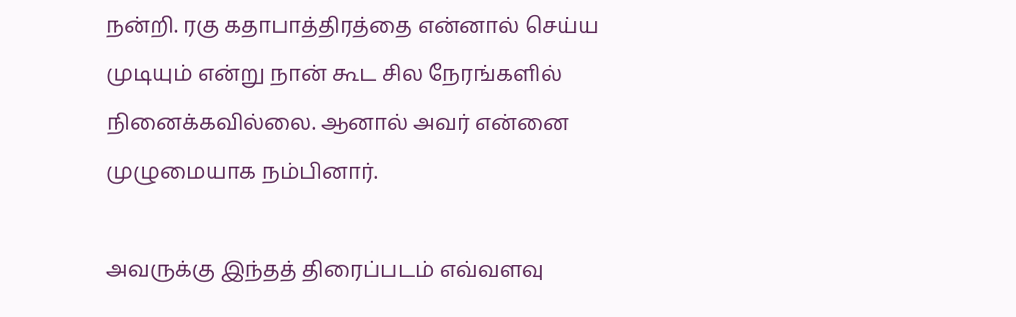நன்றி. ரகு கதாபாத்திரத்தை என்னால் செய்ய முடியும் என்று நான் கூட சில நேரங்களில் நினைக்கவில்லை. ஆனால் அவர் என்னை முழுமையாக நம்பினார்.

அவருக்கு இந்தத் திரைப்படம் எவ்வளவு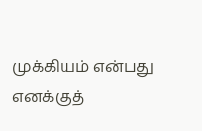முக்கியம் என்பது எனக்குத்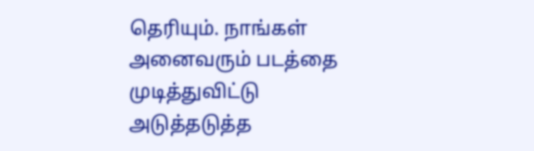தெரியும். நாங்கள் அனைவரும் படத்தை முடித்துவிட்டு அடுத்தடுத்த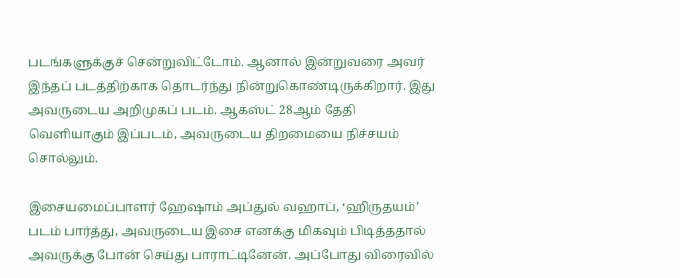படங்களுக்குச் சென்றுவிட்டோம். ஆனால் இன்றுவரை அவர் இந்தப் படத்திற்காக தொடர்ந்து நின்றுகொண்டிருக்கிறார். இது அவருடைய அறிமுகப் படம். ஆகஸ்ட் 28ஆம் தேதி வெளியாகும் இப்படம், அவருடைய திறமையை நிச்சயம் சொல்லும்.

இசையமைப்பாளர் ஹேஷாம் அப்துல் வஹாப், ‘ஹிருதயம்’ படம் பார்த்து, அவருடைய இசை எனக்கு மிகவும் பிடித்ததால் அவருக்கு போன் செய்து பாராட்டினேன். அப்போது விரைவில்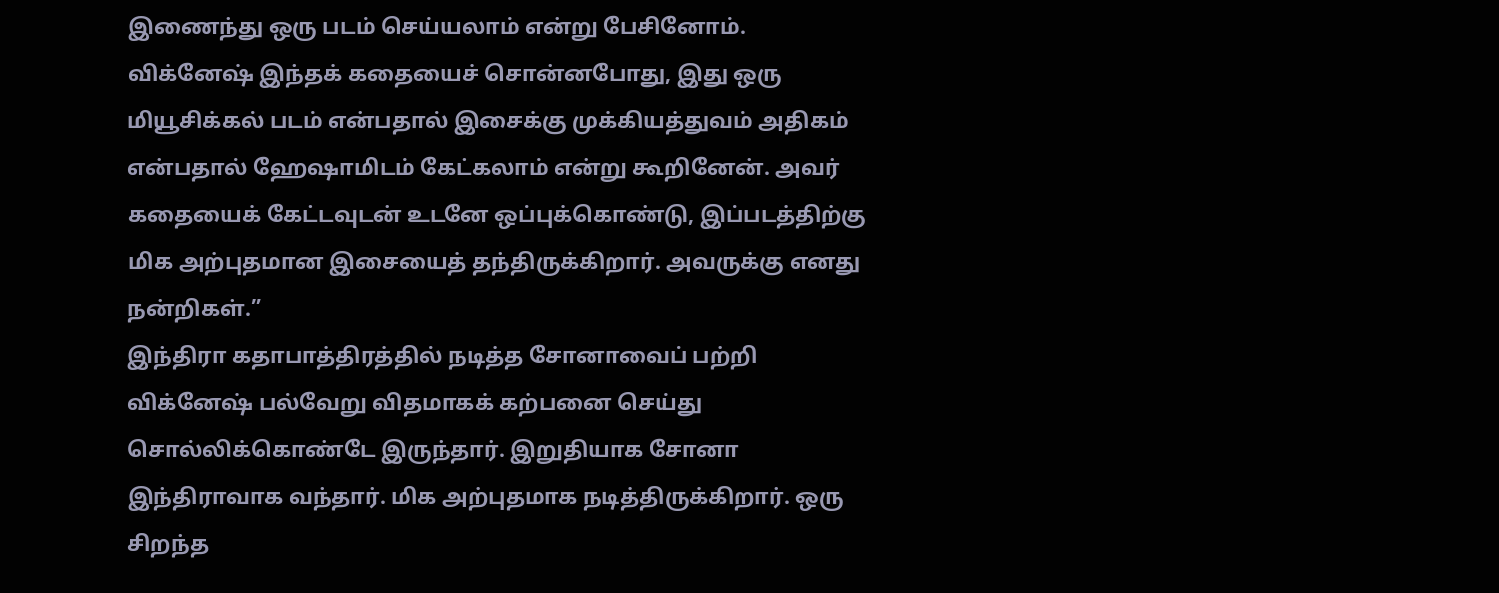இணைந்து ஒரு படம் செய்யலாம் என்று பேசினோம். விக்னேஷ் இந்தக் கதையைச் சொன்னபோது, இது ஒரு மியூசிக்கல் படம் என்பதால் இசைக்கு முக்கியத்துவம் அதிகம் என்பதால் ஹேஷாமிடம் கேட்கலாம் என்று கூறினேன். அவர் கதையைக் கேட்டவுடன் உடனே ஒப்புக்கொண்டு, இப்படத்திற்கு மிக அற்புதமான இசையைத் தந்திருக்கிறார். அவருக்கு எனது நன்றிகள்.”
இந்திரா கதாபாத்திரத்தில் நடித்த சோனாவைப் பற்றி விக்னேஷ் பல்வேறு விதமாகக் கற்பனை செய்து சொல்லிக்கொண்டே இருந்தார். இறுதியாக சோனா இந்திராவாக வந்தார். மிக அற்புதமாக நடித்திருக்கிறார். ஒரு சிறந்த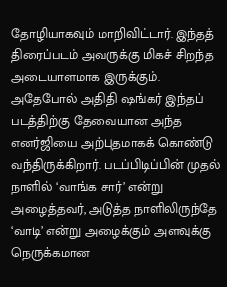தோழியாகவும் மாறிவிட்டார். இந்தத் திரைப்படம் அவருக்கு மிகச் சிறந்த அடையாளமாக இருக்கும்.
அதேபோல் அதிதி ஷங்கர் இந்தப் படத்திற்கு தேவையான அந்த எனர்ஜியை அற்புதமாகக் கொண்டு வந்திருக்கிறார். படப்பிடிப்பின் முதல் நாளில் ‘வாங்க சார்’ என்று அழைத்தவர், அடுத்த நாளிலிருந்தே ‘வாடி’ என்று அழைக்கும் அளவுக்கு நெருக்கமான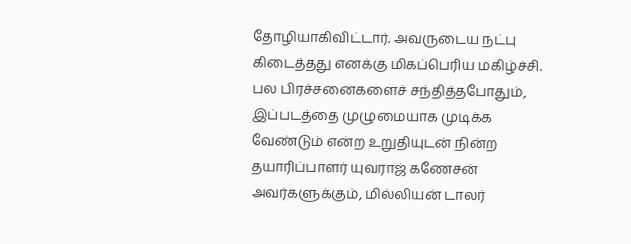தோழியாகிவிட்டார். அவருடைய நட்பு கிடைத்தது எனக்கு மிகப்பெரிய மகிழ்ச்சி.
பல பிரச்சனைகளைச் சந்தித்தபோதும், இப்படத்தை முழுமையாக முடிக்க வேண்டும் என்ற உறுதியுடன் நின்ற தயாரிப்பாளர் யுவராஜ் கணேசன் அவர்களுக்கும், மில்லியன் டாலர்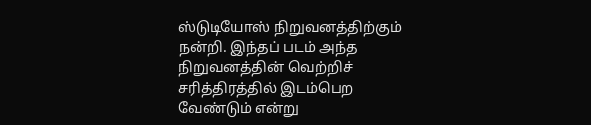ஸ்டுடியோஸ் நிறுவனத்திற்கும் நன்றி. இந்தப் படம் அந்த நிறுவனத்தின் வெற்றிச் சரித்திரத்தில் இடம்பெற வேண்டும் என்று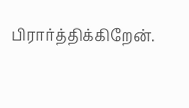பிரார்த்திக்கிறேன்.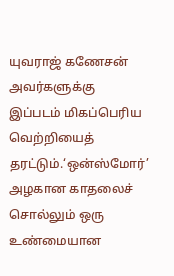யுவராஜ் கணேசன் அவர்களுக்கு இப்படம் மிகப்பெரிய வெற்றியைத் தரட்டும்.‘ஒன்ஸ்மோர்’ அழகான காதலைச் சொல்லும் ஒரு உண்மையான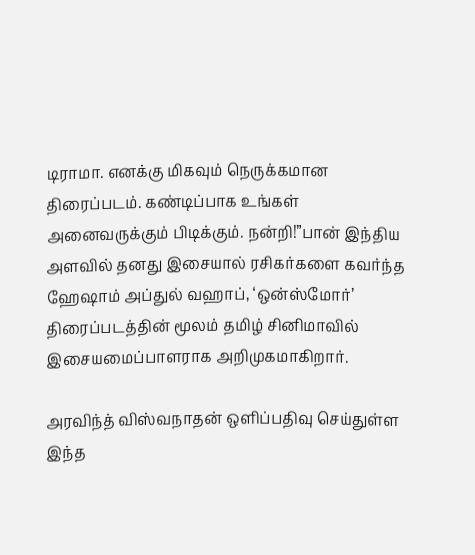டிராமா. எனக்கு மிகவும் நெருக்கமான திரைப்படம். கண்டிப்பாக உங்கள் அனைவருக்கும் பிடிக்கும். நன்றி!”பான் இந்திய அளவில் தனது இசையால் ரசிகர்களை கவர்ந்த ஹேஷாம் அப்துல் வஹாப், ‘ஒன்ஸ்மோர்’ திரைப்படத்தின் மூலம் தமிழ் சினிமாவில் இசையமைப்பாளராக அறிமுகமாகிறார்.

அரவிந்த் விஸ்வநாதன் ஒளிப்பதிவு செய்துள்ள இந்த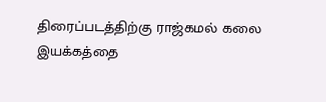திரைப்படத்திற்கு ராஜ்கமல் கலை இயக்கத்தை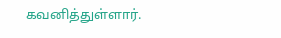கவனித்துள்ளார்.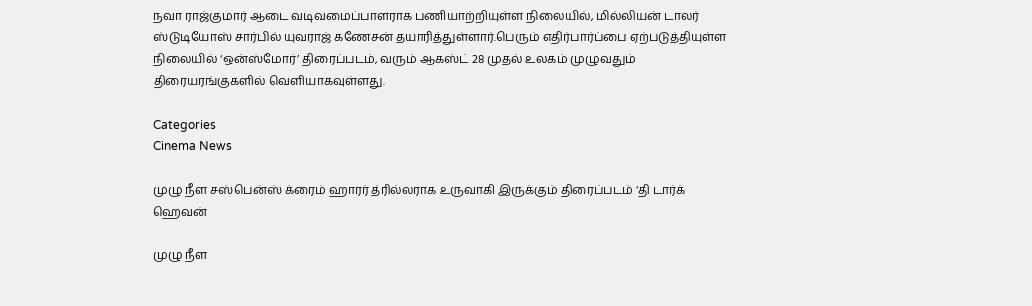நவா ராஜ்குமார் ஆடை வடிவமைப்பாளராக பணியாற்றியுள்ள நிலையில், மில்லியன் டாலர் ஸ்டுடியோஸ் சார்பில் யுவராஜ் கணேசன் தயாரித்துள்ளார்.பெரும் எதிர்பார்ப்பை ஏற்படுத்தியுள்ள நிலையில் ‘ஒன்ஸ்மோர்’ திரைப்படம், வரும் ஆகஸ்ட் 28 முதல் உலகம் முழுவதும் திரையரங்குகளில் வெளியாகவுள்ளது.

Categories
Cinema News

முழு நீள சஸ்பென்ஸ் க்ரைம் ஹாரர் த்ரில்லராக உருவாகி இருக்கும் திரைப்படம் ‘தி டார்க் ஹெவன்

முழு நீள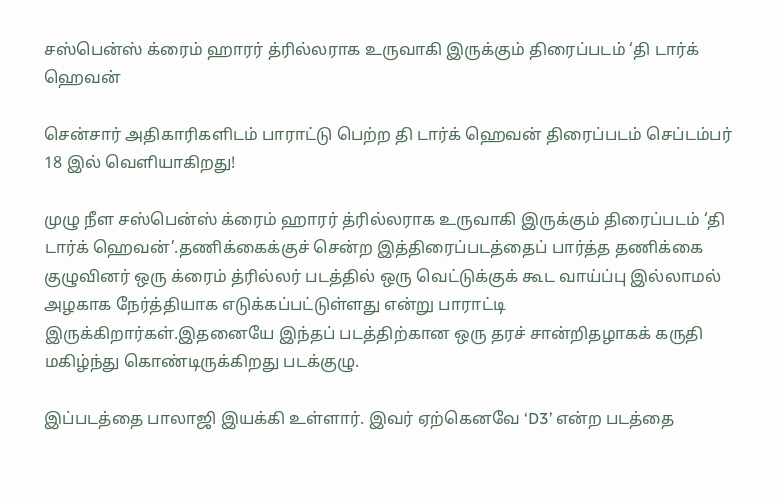சஸ்பென்ஸ் க்ரைம் ஹாரர் த்ரில்லராக உருவாகி இருக்கும் திரைப்படம் ‘தி டார்க் ஹெவன்

சென்சார் அதிகாரிகளிடம் பாராட்டு பெற்ற தி டார்க் ஹெவன் திரைப்படம் செப்டம்பர் 18 இல் வெளியாகிறது!

முழு நீள சஸ்பென்ஸ் க்ரைம் ஹாரர் த்ரில்லராக உருவாகி இருக்கும் திரைப்படம் ‘தி டார்க் ஹெவன்’.தணிக்கைக்குச் சென்ற இத்திரைப்படத்தைப் பார்த்த தணிக்கை குழுவினர் ஒரு க்ரைம் த்ரில்லர் படத்தில் ஒரு வெட்டுக்குக் கூட வாய்ப்பு இல்லாமல் அழகாக நேர்த்தியாக எடுக்கப்பட்டுள்ளது என்று பாராட்டி இருக்கிறார்கள்.இதனையே இந்தப் படத்திற்கான ஒரு தரச் சான்றிதழாகக் கருதி மகிழ்ந்து கொண்டிருக்கிறது படக்குழு.

இப்படத்தை பாலாஜி இயக்கி உள்ளார். இவர் ஏற்கெனவே ‘D3’ என்ற படத்தை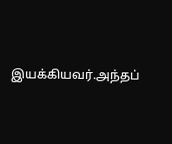இயக்கியவர்.அந்தப்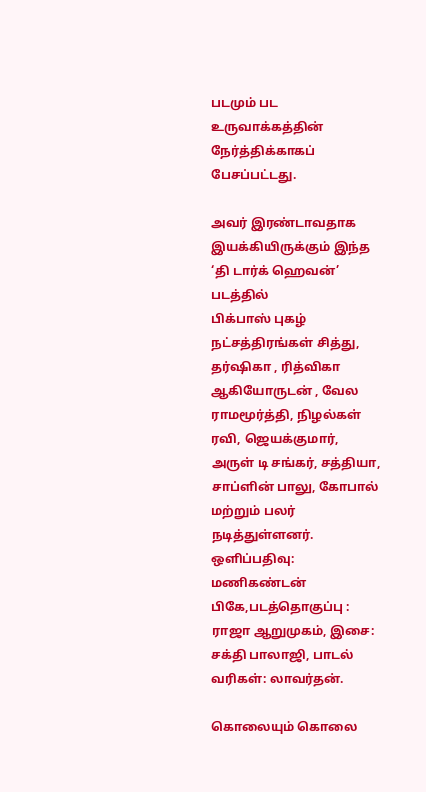படமும் பட உருவாக்கத்தின் நேர்த்திக்காகப் பேசப்பட்டது.

அவர் இரண்டாவதாக இயக்கியிருக்கும் இந்த ‘தி டார்க் ஹெவன்’ படத்தில்
பிக்பாஸ் புகழ் நட்சத்திரங்கள் சித்து, தர்ஷிகா , ரித்விகா ஆகியோருடன் , வேல ராமமூர்த்தி, நிழல்கள் ரவி, ஜெயக்குமார், அருள் டி சங்கர், சத்தியா, சாப்ளின் பாலு, கோபால் மற்றும் பலர் நடித்துள்ளனர்.
ஒளிப்பதிவு: மணிகண்டன் பிகே,படத்தொகுப்பு : ராஜா ஆறுமுகம், இசை: சக்தி பாலாஜி, பாடல் வரிகள்: லாவர்தன்.

கொலையும் கொலை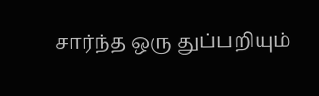சார்ந்த ஒரு துப்பறியும்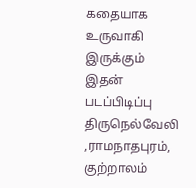கதையாக உருவாகி இருக்கும் இதன் படப்பிடிப்பு திருநெல்வேலி ,ராமநாதபுரம், குற்றாலம்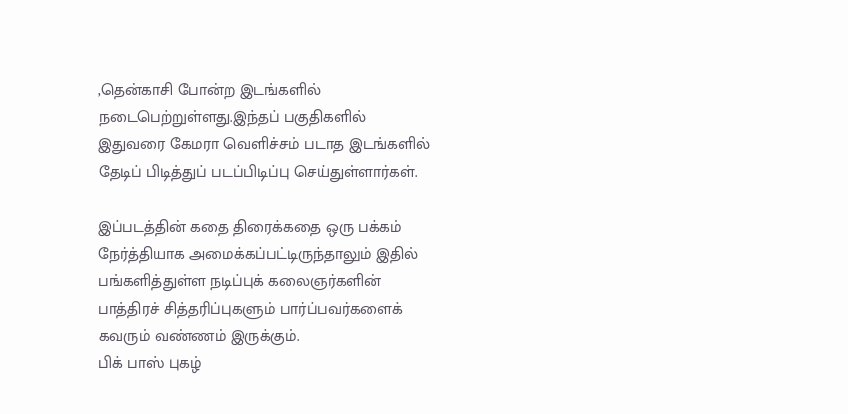,தென்காசி போன்ற இடங்களில் நடைபெற்றுள்ளது.இந்தப் பகுதிகளில் இதுவரை கேமரா வெளிச்சம் படாத இடங்களில் தேடிப் பிடித்துப் படப்பிடிப்பு செய்துள்ளார்கள்.

இப்படத்தின் கதை திரைக்கதை ஒரு பக்கம் நேர்த்தியாக அமைக்கப்பட்டிருந்தாலும் இதில் பங்களித்துள்ள நடிப்புக் கலைஞர்களின் பாத்திரச் சித்தரிப்புகளும் பார்ப்பவர்களைக் கவரும் வண்ணம் இருக்கும்.
பிக் பாஸ் புகழ்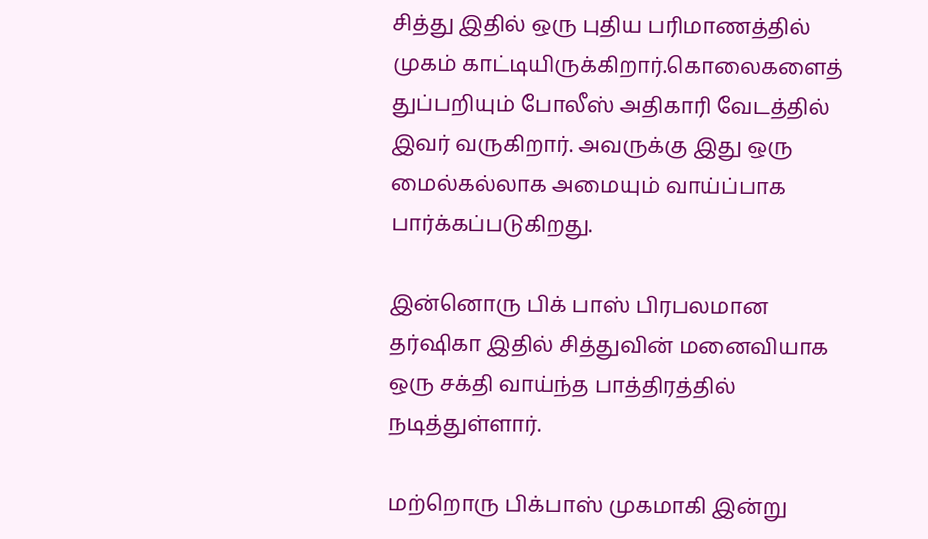சித்து இதில் ஒரு புதிய பரிமாணத்தில் முகம் காட்டியிருக்கிறார்.கொலைகளைத் துப்பறியும் போலீஸ் அதிகாரி வேடத்தில் இவர் வருகிறார். அவருக்கு இது ஒரு மைல்கல்லாக அமையும் வாய்ப்பாக பார்க்கப்படுகிறது.

இன்னொரு பிக் பாஸ் பிரபலமான தர்ஷிகா இதில் சித்துவின் மனைவியாக ஒரு சக்தி வாய்ந்த பாத்திரத்தில் நடித்துள்ளார்.

மற்றொரு பிக்பாஸ் முகமாகி இன்று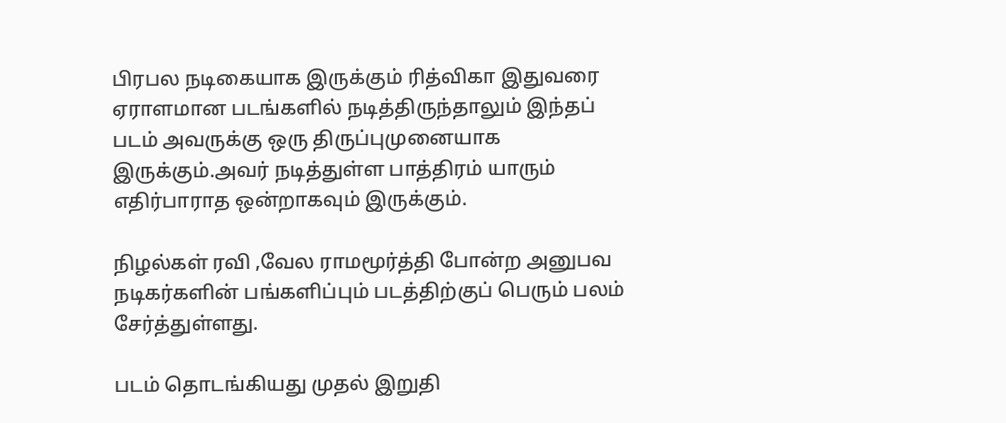பிரபல நடிகையாக இருக்கும் ரித்விகா இதுவரை ஏராளமான படங்களில் நடித்திருந்தாலும் இந்தப் படம் அவருக்கு ஒரு திருப்புமுனையாக இருக்கும்.அவர் நடித்துள்ள பாத்திரம் யாரும் எதிர்பாராத ஒன்றாகவும் இருக்கும்.

நிழல்கள் ரவி ,வேல ராமமூர்த்தி போன்ற அனுபவ நடிகர்களின் பங்களிப்பும் படத்திற்குப் பெரும் பலம் சேர்த்துள்ளது.

படம் தொடங்கியது முதல் இறுதி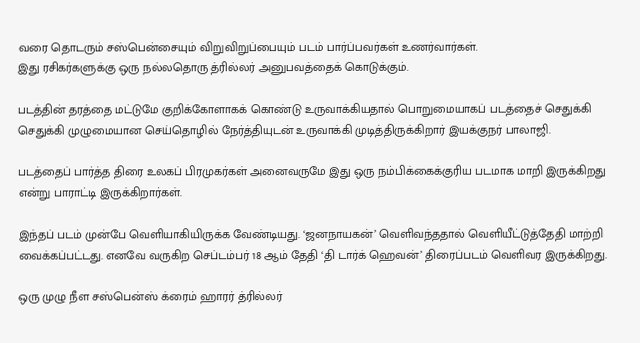வரை தொடரும் சஸ்பென்சையும் விறுவிறுப்பையும் படம் பார்ப்பவர்கள் உணர்வார்கள்.
இது ரசிகர்களுக்கு ஒரு நல்லதொரு த்ரில்லர் அனுபவத்தைக் கொடுக்கும்.

படத்தின் தரத்தை மட்டுமே குறிக்கோளாகக் கொண்டு உருவாக்கியதால் பொறுமையாகப் படத்தைச் செதுக்கி செதுக்கி முழுமையான செய்தொழில் நேர்த்தியுடன் உருவாக்கி முடித்திருக்கிறார் இயக்குநர் பாலாஜி.

படத்தைப் பார்த்த திரை உலகப் பிரமுகர்கள் அனைவருமே இது ஒரு நம்பிக்கைக்குரிய படமாக மாறி இருக்கிறது என்று பாராட்டி இருக்கிறார்கள்.

இந்தப் படம் முன்பே வெளியாகியிருக்க வேண்டியது. ‘ஜனநாயகன்’ வெளிவந்ததால் வெளியீட்டுத்தேதி மாற்றி வைக்கப்பட்டது. எனவே வருகிற செப்டம்பர் 18 ஆம் தேதி ‘தி டார்க் ஹெவன்’ திரைப்படம் வெளிவர இருக்கிறது.

ஒரு முழு நீள சஸ்பென்ஸ் க்ரைம் ஹாரர் த்ரில்லர்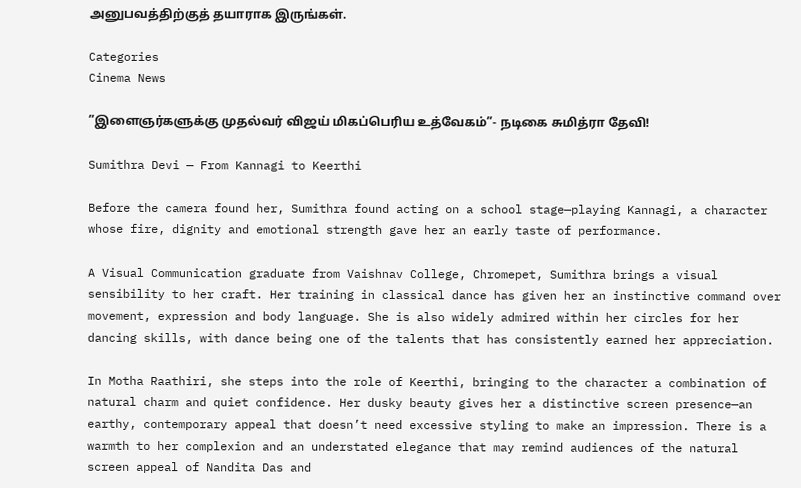அனுபவத்திற்குத் தயாராக இருங்கள்.

Categories
Cinema News

”இளைஞர்களுக்கு முதல்வர் விஜய் மிகப்பெரிய உத்வேகம்”- நடிகை சுமித்ரா தேவி!

Sumithra Devi — From Kannagi to Keerthi

Before the camera found her, Sumithra found acting on a school stage—playing Kannagi, a character whose fire, dignity and emotional strength gave her an early taste of performance.

A Visual Communication graduate from Vaishnav College, Chromepet, Sumithra brings a visual sensibility to her craft. Her training in classical dance has given her an instinctive command over movement, expression and body language. She is also widely admired within her circles for her dancing skills, with dance being one of the talents that has consistently earned her appreciation.

In Motha Raathiri, she steps into the role of Keerthi, bringing to the character a combination of natural charm and quiet confidence. Her dusky beauty gives her a distinctive screen presence—an earthy, contemporary appeal that doesn’t need excessive styling to make an impression. There is a warmth to her complexion and an understated elegance that may remind audiences of the natural screen appeal of Nandita Das and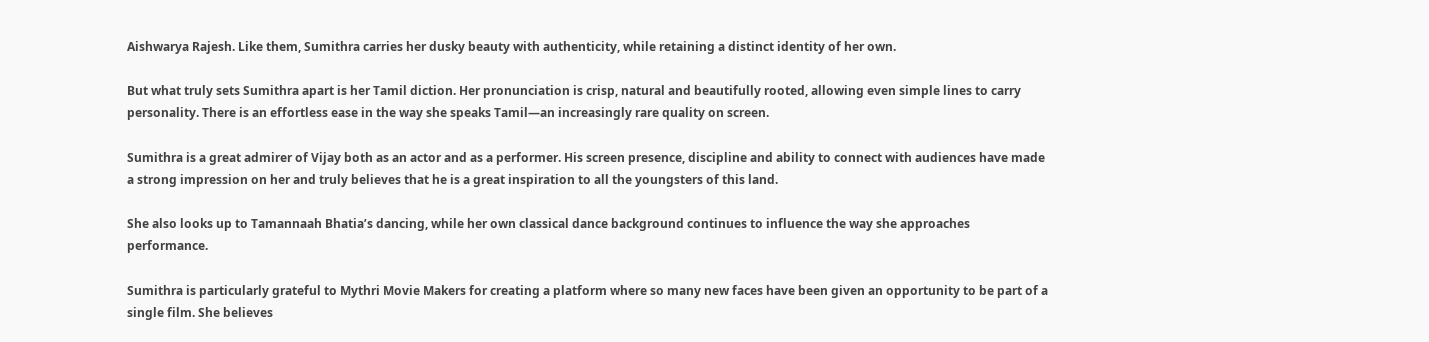Aishwarya Rajesh. Like them, Sumithra carries her dusky beauty with authenticity, while retaining a distinct identity of her own.

But what truly sets Sumithra apart is her Tamil diction. Her pronunciation is crisp, natural and beautifully rooted, allowing even simple lines to carry personality. There is an effortless ease in the way she speaks Tamil—an increasingly rare quality on screen.

Sumithra is a great admirer of Vijay both as an actor and as a performer. His screen presence, discipline and ability to connect with audiences have made a strong impression on her and truly believes that he is a great inspiration to all the youngsters of this land.

She also looks up to Tamannaah Bhatia’s dancing, while her own classical dance background continues to influence the way she approaches performance.

Sumithra is particularly grateful to Mythri Movie Makers for creating a platform where so many new faces have been given an opportunity to be part of a single film. She believes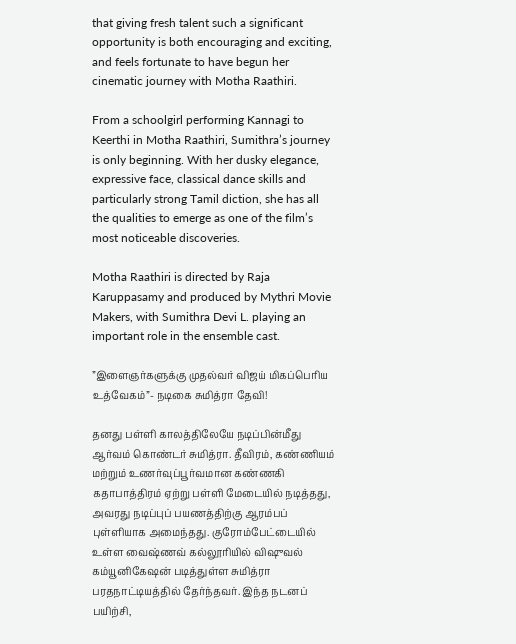that giving fresh talent such a significant opportunity is both encouraging and exciting, and feels fortunate to have begun her cinematic journey with Motha Raathiri.

From a schoolgirl performing Kannagi to Keerthi in Motha Raathiri, Sumithra’s journey is only beginning. With her dusky elegance, expressive face, classical dance skills and particularly strong Tamil diction, she has all the qualities to emerge as one of the film’s most noticeable discoveries.

Motha Raathiri is directed by Raja Karuppasamy and produced by Mythri Movie Makers, with Sumithra Devi L. playing an important role in the ensemble cast.

”இளைஞர்களுக்கு முதல்வர் விஜய் மிகப்பெரிய உத்வேகம்”- நடிகை சுமித்ரா தேவி!

தனது பள்ளி காலத்திலேயே நடிப்பின்மீது ஆர்வம் கொண்டர் சுமித்ரா. தீவிரம், கண்ணியம் மற்றும் உணர்வுப்பூர்வமான கண்ணகி கதாபாத்திரம் ஏற்று பள்ளி மேடையில் நடித்தது, அவரது நடிப்புப் பயணத்திற்கு ஆரம்பப் புள்ளியாக அமைந்தது. குரோம்பேட்டையில் உள்ள வைஷ்ணவ் கல்லூரியில் விஷுவல் கம்யூனிகேஷன் படித்துள்ள சுமித்ரா பரதநாட்டியத்தில் தேர்ந்தவர். இந்த நடனப் பயிற்சி,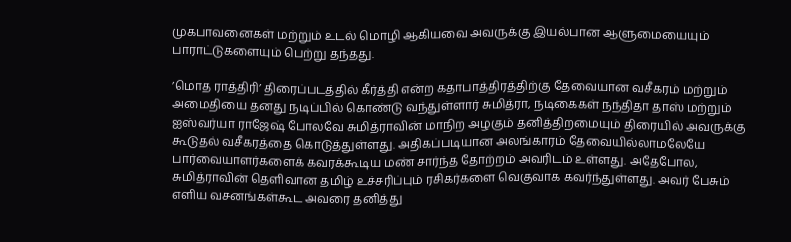முகபாவனைகள் மற்றும் உடல் மொழி ஆகியவை அவருக்கு இயல்பான ஆளுமையையும் பாராட்டுகளையும் பெற்று தந்தது.

’மொத ராத்திரி’ திரைப்படத்தில் கீர்த்தி என்ற கதாபாத்திரத்திற்கு தேவையான வசீகரம் மற்றும் அமைதியை தனது நடிப்பில் கொண்டு வந்துள்ளார் சுமித்ரா, நடிகைகள் நந்திதா தாஸ் மற்றும் ஐஸ்வர்யா ராஜேஷ் போலவே சுமித்ராவின் மாநிற அழகும் தனித்திறமையும் திரையில் அவருக்கு கூடுதல் வசீகரத்தை கொடுத்துள்ளது. அதிகப்படியான அலங்காரம் தேவையில்லாமலேயே பார்வையாளர்களைக் கவரக்கூடிய மண் சார்ந்த தோற்றம் அவரிடம் உள்ளது. அதேபோல, சுமித்ராவின் தெளிவான தமிழ் உச்சரிப்பும் ரசிகர்களை வெகுவாக கவர்ந்துள்ளது. அவர் பேசும் எளிய வசனங்கள்கூட அவரை தனித்து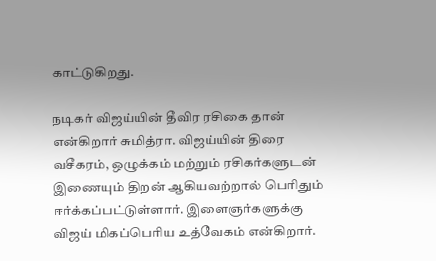காட்டுகிறது.

நடிகர் விஜய்யின் தீவிர ரசிகை தான் என்கிறார் சுமித்ரா. விஜய்யின் திரை வசீகரம், ஒழுக்கம் மற்றும் ரசிகர்களுடன் இணையும் திறன் ஆகியவற்றால் பெரிதும் ஈர்க்கப்பட்டுள்ளார். இளைஞர்களுக்கு விஜய் மிகப்பெரிய உத்வேகம் என்கிறார்.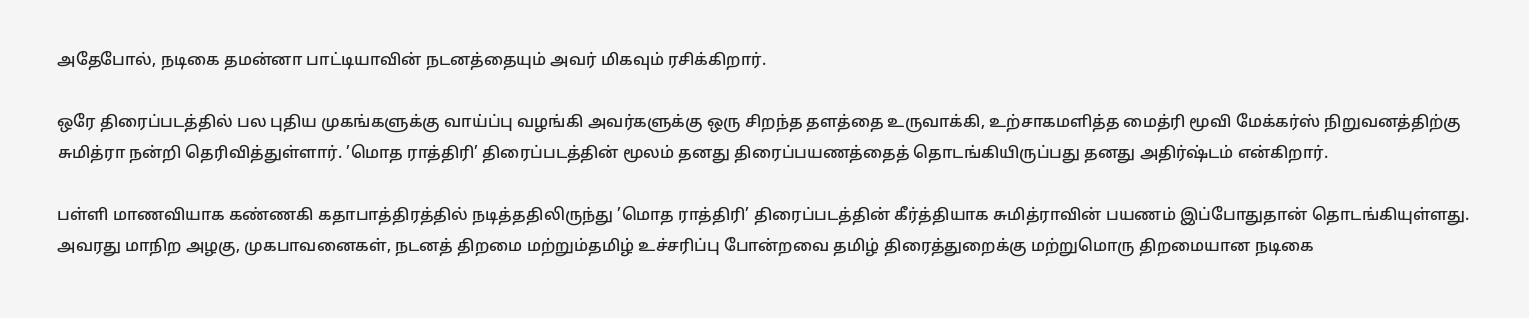அதேபோல், நடிகை தமன்னா பாட்டியாவின் நடனத்தையும் அவர் மிகவும் ரசிக்கிறார்.

ஒரே திரைப்படத்தில் பல புதிய முகங்களுக்கு வாய்ப்பு வழங்கி அவர்களுக்கு ஒரு சிறந்த தளத்தை உருவாக்கி, உற்சாகமளித்த மைத்ரி மூவி மேக்கர்ஸ் நிறுவனத்திற்கு சுமித்ரா நன்றி தெரிவித்துள்ளார். ’மொத ராத்திரி’ திரைப்படத்தின் மூலம் தனது திரைப்பயணத்தைத் தொடங்கியிருப்பது தனது அதிர்ஷ்டம் என்கிறார்.

பள்ளி மாணவியாக கண்ணகி கதாபாத்திரத்தில் நடித்ததிலிருந்து ’மொத ராத்திரி’ திரைப்படத்தின் கீர்த்தியாக சுமித்ராவின் பயணம் இப்போதுதான் தொடங்கியுள்ளது. அவரது மாநிற அழகு, முகபாவனைகள், நடனத் திறமை மற்றும்தமிழ் உச்சரிப்பு போன்றவை தமிழ் திரைத்துறைக்கு மற்றுமொரு திறமையான நடிகை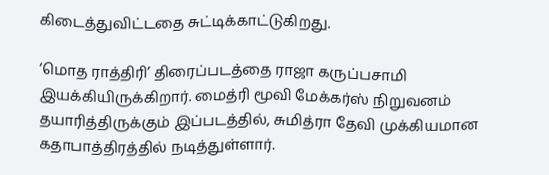கிடைத்துவிட்டதை சுட்டிக்காட்டுகிறது.

‘மொத ராத்திரி’ திரைப்படத்தை ராஜா கருப்பசாமி இயக்கியிருக்கிறார். மைத்ரி மூவி மேக்கர்ஸ் நிறுவனம் தயாரித்திருக்கும் இப்படத்தில், சுமித்ரா தேவி முக்கியமான கதாபாத்திரத்தில் நடித்துள்ளார்.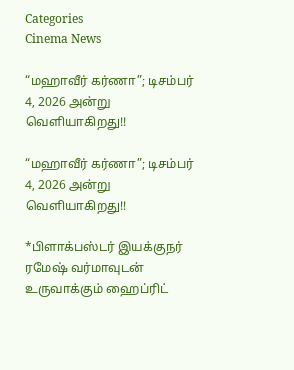Categories
Cinema News

“மஹாவீர் கர்ணா”; டிசம்பர் 4, 2026 அன்று வெளியாகிறது!!

“மஹாவீர் கர்ணா”; டிசம்பர் 4, 2026 அன்று வெளியாகிறது!!

*பிளாக்பஸ்டர் இயக்குநர் ரமேஷ் வர்மாவுடன் உருவாக்கும் ஹைப்ரிட்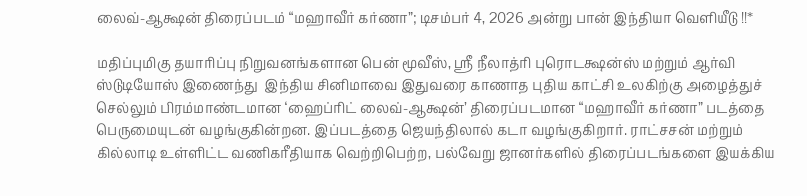லைவ்-ஆக்ஷன் திரைப்படம் “மஹாவீர் கர்ணா”; டிசம்பர் 4, 2026 அன்று பான் இந்தியா வெளியீடு !!*

மதிப்புமிகு தயாரிப்பு நிறுவனங்களான பென் மூவீஸ், ஸ்ரீ நீலாத்ரி புரொடக்ஷன்ஸ் மற்றும் ஆர்வி ஸ்டுடியோஸ் இணைந்து  இந்திய சினிமாவை இதுவரை காணாத புதிய காட்சி உலகிற்கு அழைத்துச் செல்லும் பிரம்மாண்டமான ‘ஹைப்ரிட் லைவ்-ஆக்ஷன்’ திரைப்படமான “மஹாவீர் கர்ணா” படத்தை பெருமையுடன் வழங்குகின்றன. இப்படத்தை ஜெயந்திலால் கடா வழங்குகிறார். ராட்சசன் மற்றும் கில்லாடி உள்ளிட்ட வணிகரீதியாக வெற்றிபெற்ற, பல்வேறு ஜானர்களில் திரைப்படங்களை இயக்கிய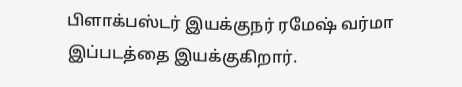பிளாக்பஸ்டர் இயக்குநர் ரமேஷ் வர்மா இப்படத்தை இயக்குகிறார்.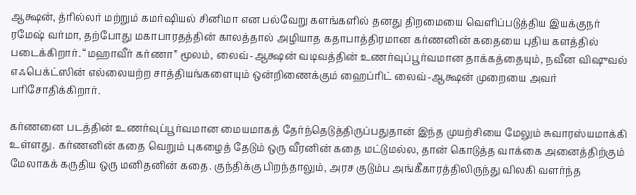ஆக்ஷன், த்ரில்லர் மற்றும் கமர்ஷியல் சினிமா என பல்வேறு களங்களில் தனது திறமையை வெளிப்படுத்திய இயக்குநர் ரமேஷ் வர்மா, தற்போது மகாபாரதத்தின் காலத்தால் அழியாத கதாபாத்திரமான கர்ணனின் கதையை புதிய களத்தில் படைக்கிறார். “மஹாவீர் கர்ணா” மூலம், லைவ்-ஆக்ஷன் வடிவத்தின் உணர்வுப்பூர்வமான தாக்கத்தையும், நவீன விஷுவல் எஃபெக்ட்ஸின் எல்லையற்ற சாத்தியங்களையும் ஒன்றிணைக்கும் ஹைப்ரிட் லைவ்-ஆக்ஷன் முறையை அவர் பரிசோதிக்கிறார்.

கர்ணனை படத்தின் உணர்வுப்பூர்வமான மையமாகத் தேர்ந்தெடுத்திருப்பதுதான் இந்த முயற்சியை மேலும் சுவாரஸ்யமாக்கி உள்ளது. கர்ணனின் கதை வெறும் புகழைத் தேடும் ஒரு வீரனின் கதை மட்டுமல்ல, தான் கொடுத்த வாக்கை அனைத்திற்கும் மேலாகக் கருதிய ஒரு மனிதனின் கதை. குந்திக்கு பிறந்தாலும், அரச குடும்ப அங்கீகாரத்திலிருந்து விலகி வளர்ந்த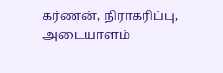கர்ணன், நிராகரிப்பு, அடையாளம்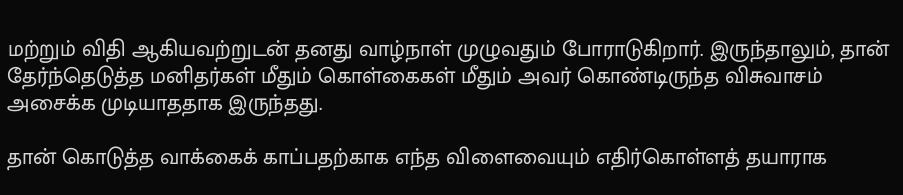மற்றும் விதி ஆகியவற்றுடன் தனது வாழ்நாள் முழுவதும் போராடுகிறார். இருந்தாலும், தான் தேர்ந்தெடுத்த மனிதர்கள் மீதும் கொள்கைகள் மீதும் அவர் கொண்டிருந்த விசுவாசம் அசைக்க முடியாததாக இருந்தது.

தான் கொடுத்த வாக்கைக் காப்பதற்காக எந்த விளைவையும் எதிர்கொள்ளத் தயாராக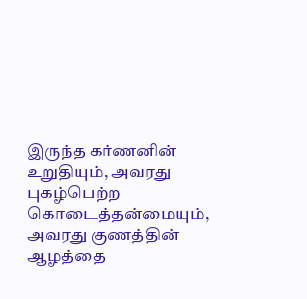இருந்த கர்ணனின் உறுதியும், அவரது புகழ்பெற்ற கொடைத்தன்மையும், அவரது குணத்தின் ஆழத்தை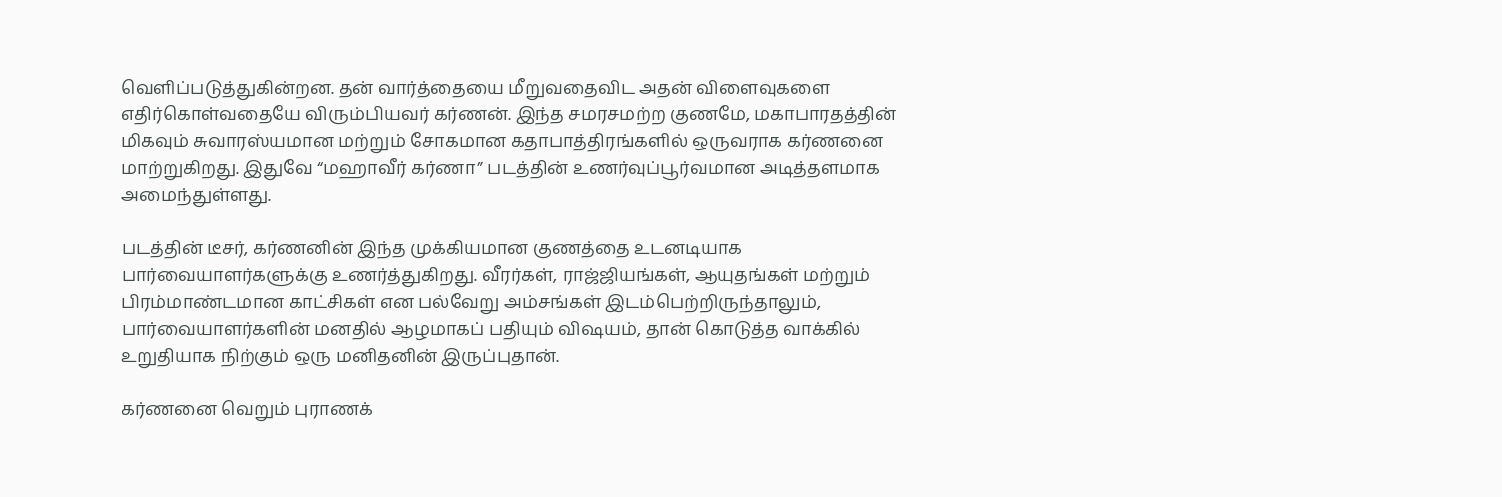வெளிப்படுத்துகின்றன. தன் வார்த்தையை மீறுவதைவிட அதன் விளைவுகளை எதிர்கொள்வதையே விரும்பியவர் கர்ணன். இந்த சமரசமற்ற குணமே, மகாபாரதத்தின் மிகவும் சுவாரஸ்யமான மற்றும் சோகமான கதாபாத்திரங்களில் ஒருவராக கர்ணனை மாற்றுகிறது. இதுவே “மஹாவீர் கர்ணா” படத்தின் உணர்வுப்பூர்வமான அடித்தளமாக அமைந்துள்ளது.

படத்தின் டீசர், கர்ணனின் இந்த முக்கியமான குணத்தை உடனடியாக பார்வையாளர்களுக்கு உணர்த்துகிறது. வீரர்கள், ராஜ்ஜியங்கள், ஆயுதங்கள் மற்றும் பிரம்மாண்டமான காட்சிகள் என பல்வேறு அம்சங்கள் இடம்பெற்றிருந்தாலும், பார்வையாளர்களின் மனதில் ஆழமாகப் பதியும் விஷயம், தான் கொடுத்த வாக்கில் உறுதியாக நிற்கும் ஒரு மனிதனின் இருப்புதான்.

கர்ணனை வெறும் புராணக்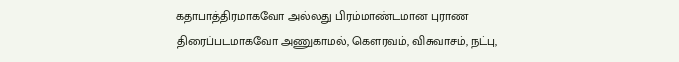கதாபாத்திரமாகவோ அல்லது பிரம்மாண்டமான புராண திரைப்படமாகவோ அணுகாமல், கௌரவம், விசுவாசம், நட்பு,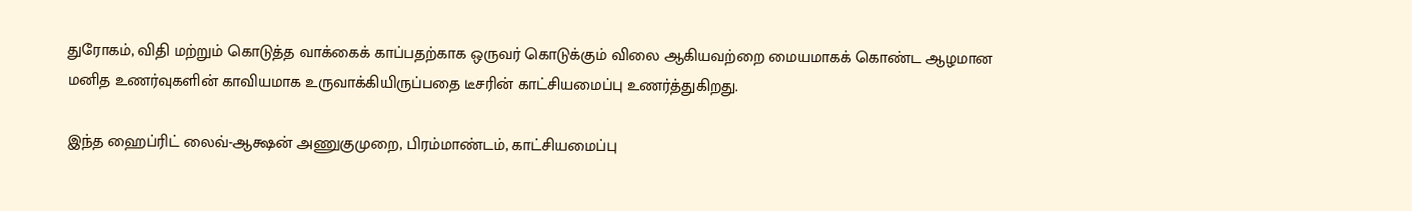துரோகம், விதி மற்றும் கொடுத்த வாக்கைக் காப்பதற்காக ஒருவர் கொடுக்கும் விலை ஆகியவற்றை மையமாகக் கொண்ட ஆழமான மனித உணர்வுகளின் காவியமாக உருவாக்கியிருப்பதை டீசரின் காட்சியமைப்பு உணர்த்துகிறது.

இந்த ஹைப்ரிட் லைவ்-ஆக்ஷன் அணுகுமுறை, பிரம்மாண்டம், காட்சியமைப்பு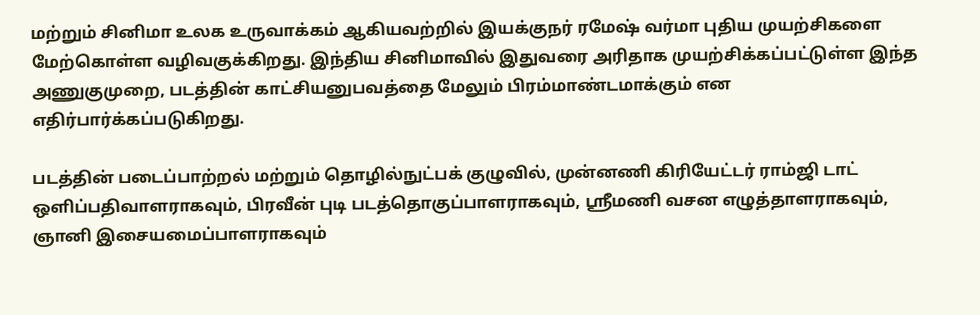மற்றும் சினிமா உலக உருவாக்கம் ஆகியவற்றில் இயக்குநர் ரமேஷ் வர்மா புதிய முயற்சிகளை மேற்கொள்ள வழிவகுக்கிறது. இந்திய சினிமாவில் இதுவரை அரிதாக முயற்சிக்கப்பட்டுள்ள இந்த அணுகுமுறை, படத்தின் காட்சியனுபவத்தை மேலும் பிரம்மாண்டமாக்கும் என எதிர்பார்க்கப்படுகிறது.

படத்தின் படைப்பாற்றல் மற்றும் தொழில்நுட்பக் குழுவில், முன்னணி கிரியேட்டர் ராம்ஜி டாட் ஒளிப்பதிவாளராகவும், பிரவீன் புடி படத்தொகுப்பாளராகவும், ஸ்ரீமணி வசன எழுத்தாளராகவும், ஞானி இசையமைப்பாளராகவும்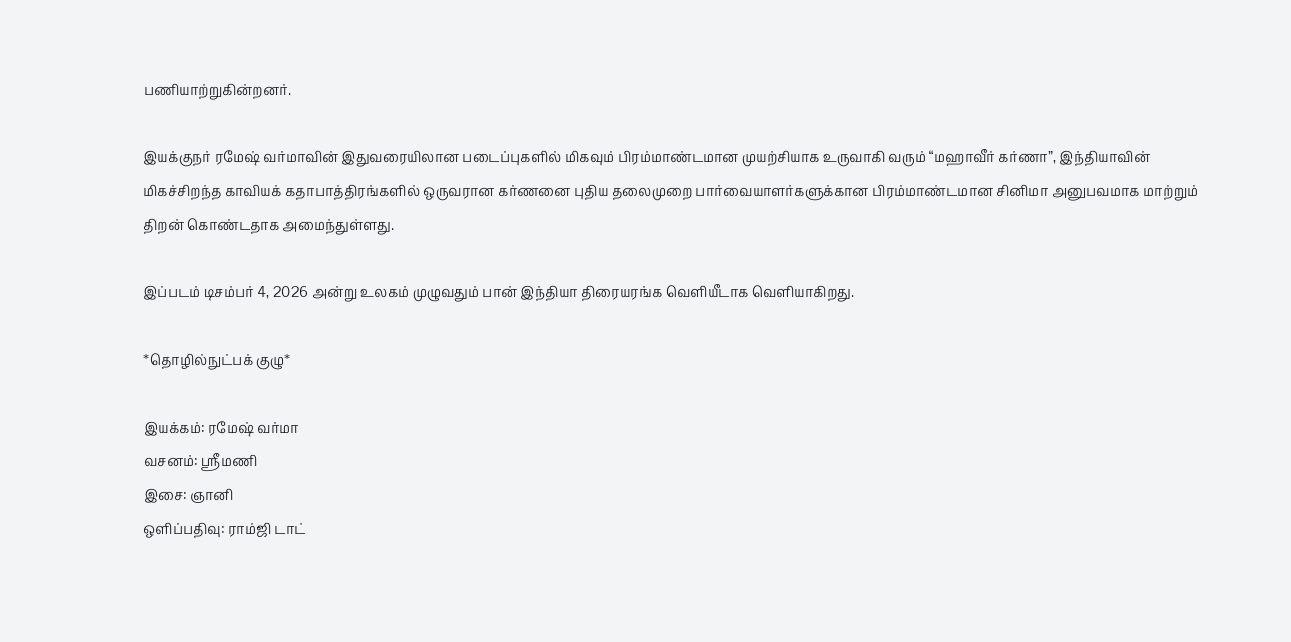பணியாற்றுகின்றனர்.

இயக்குநர் ரமேஷ் வர்மாவின் இதுவரையிலான படைப்புகளில் மிகவும் பிரம்மாண்டமான முயற்சியாக உருவாகி வரும் “மஹாவீர் கர்ணா”, இந்தியாவின் மிகச்சிறந்த காவியக் கதாபாத்திரங்களில் ஒருவரான கர்ணனை புதிய தலைமுறை பார்வையாளர்களுக்கான பிரம்மாண்டமான சினிமா அனுபவமாக மாற்றும் திறன் கொண்டதாக அமைந்துள்ளது.

இப்படம் டிசம்பர் 4, 2026 அன்று உலகம் முழுவதும் பான் இந்தியா திரையரங்க வெளியீடாக வெளியாகிறது.

*தொழில்நுட்பக் குழு*

இயக்கம்: ரமேஷ் வர்மா
வசனம்: ஸ்ரீமணி
இசை: ஞானி
ஒளிப்பதிவு: ராம்ஜி டாட்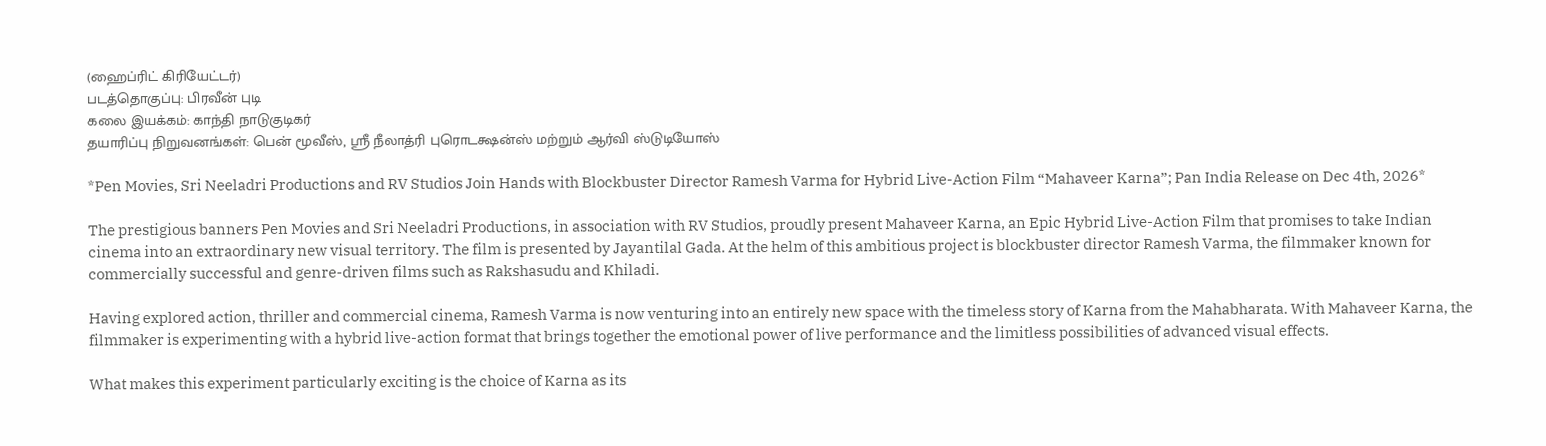(ஹைப்ரிட் கிரியேட்டர்)
படத்தொகுப்பு: பிரவீன் புடி
கலை இயக்கம்: காந்தி நாடுகுடிகர்
தயாரிப்பு நிறுவனங்கள்: பென் மூவீஸ், ஸ்ரீ நீலாத்ரி புரொடக்ஷன்ஸ் மற்றும் ஆர்வி ஸ்டுடியோஸ்

*Pen Movies, Sri Neeladri Productions and RV Studios Join Hands with Blockbuster Director Ramesh Varma for Hybrid Live-Action Film “Mahaveer Karna”; Pan India Release on Dec 4th, 2026*

The prestigious banners Pen Movies and Sri Neeladri Productions, in association with RV Studios, proudly present Mahaveer Karna, an Epic Hybrid Live-Action Film that promises to take Indian cinema into an extraordinary new visual territory. The film is presented by Jayantilal Gada. At the helm of this ambitious project is blockbuster director Ramesh Varma, the filmmaker known for commercially successful and genre-driven films such as Rakshasudu and Khiladi.

Having explored action, thriller and commercial cinema, Ramesh Varma is now venturing into an entirely new space with the timeless story of Karna from the Mahabharata. With Mahaveer Karna, the filmmaker is experimenting with a hybrid live-action format that brings together the emotional power of live performance and the limitless possibilities of advanced visual effects.

What makes this experiment particularly exciting is the choice of Karna as its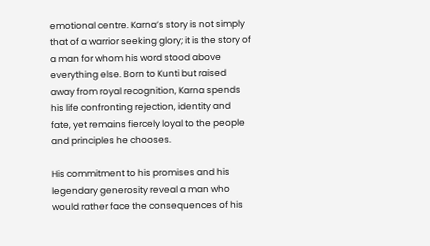emotional centre. Karna’s story is not simply that of a warrior seeking glory; it is the story of a man for whom his word stood above everything else. Born to Kunti but raised away from royal recognition, Karna spends his life confronting rejection, identity and fate, yet remains fiercely loyal to the people and principles he chooses.

His commitment to his promises and his legendary generosity reveal a man who would rather face the consequences of his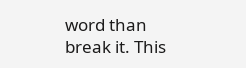word than break it. This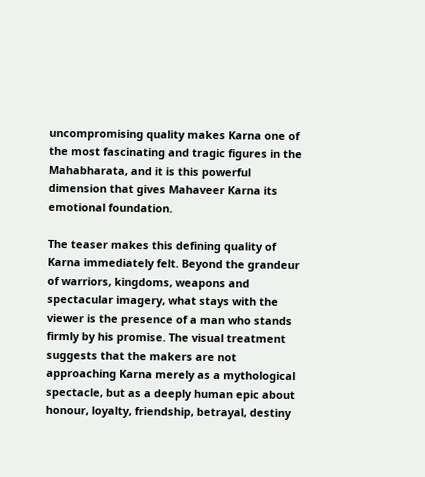uncompromising quality makes Karna one of the most fascinating and tragic figures in the Mahabharata, and it is this powerful dimension that gives Mahaveer Karna its emotional foundation.

The teaser makes this defining quality of Karna immediately felt. Beyond the grandeur of warriors, kingdoms, weapons and spectacular imagery, what stays with the viewer is the presence of a man who stands firmly by his promise. The visual treatment suggests that the makers are not approaching Karna merely as a mythological spectacle, but as a deeply human epic about honour, loyalty, friendship, betrayal, destiny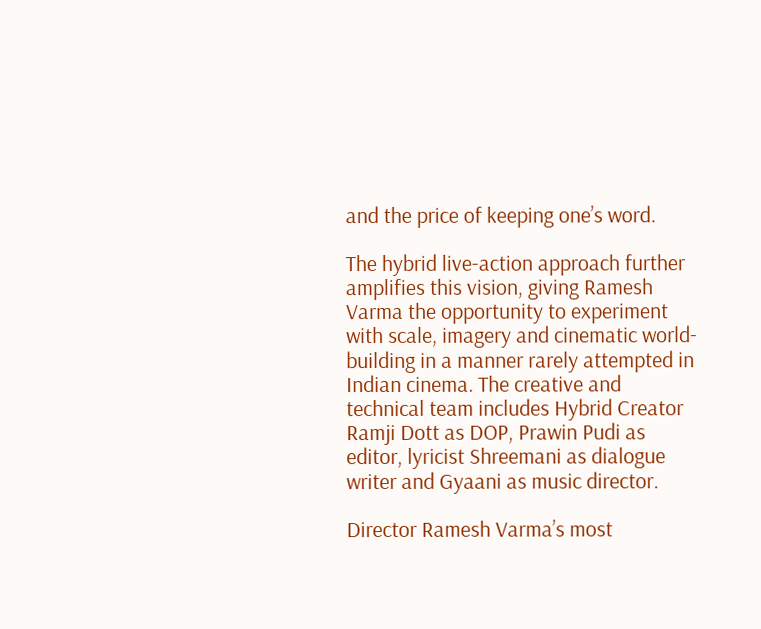and the price of keeping one’s word.

The hybrid live-action approach further amplifies this vision, giving Ramesh Varma the opportunity to experiment with scale, imagery and cinematic world-building in a manner rarely attempted in Indian cinema. The creative and technical team includes Hybrid Creator Ramji Dott as DOP, Prawin Pudi as editor, lyricist Shreemani as dialogue writer and Gyaani as music director.

Director Ramesh Varma’s most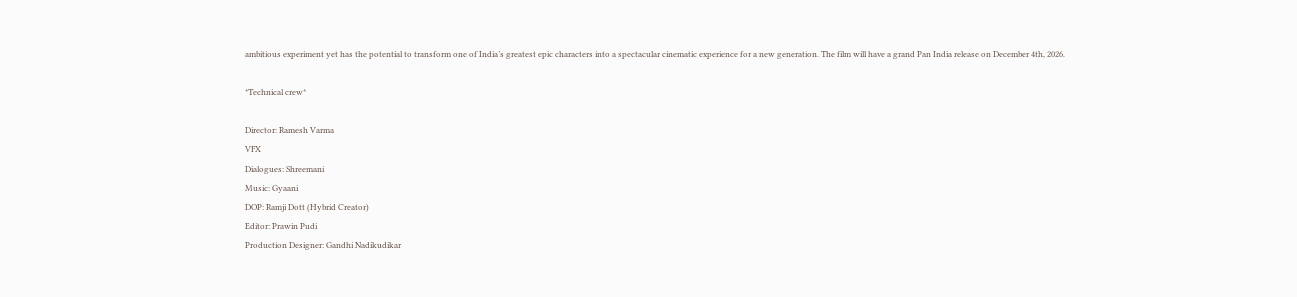ambitious experiment yet has the potential to transform one of India’s greatest epic characters into a spectacular cinematic experience for a new generation. The film will have a grand Pan India release on December 4th, 2026.

*Technical crew*

Director: Ramesh Varma
VFX
Dialogues: Shreemani
Music: Gyaani
DOP: Ramji Dott (Hybrid Creator)
Editor: Prawin Pudi
Production Designer: Gandhi Nadikudikar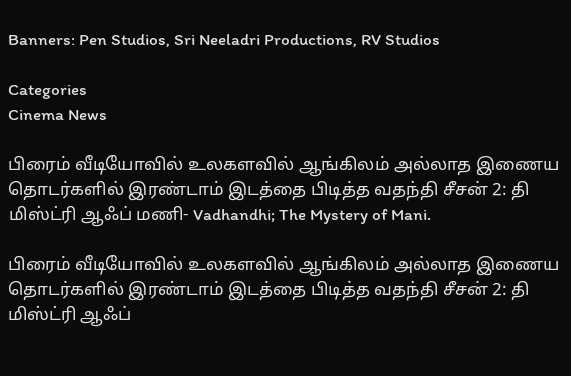Banners: Pen Studios, Sri Neeladri Productions, RV Studios

Categories
Cinema News

பிரைம் வீடியோவில் உலகளவில் ஆங்கிலம் அல்லாத இணைய தொடர்களில் இரண்டாம் இடத்தை பிடித்த வதந்தி சீசன் 2: தி மிஸ்ட்ரி ஆஃப் மணி- Vadhandhi; The Mystery of Mani.

பிரைம் வீடியோவில் உலகளவில் ஆங்கிலம் அல்லாத இணைய தொடர்களில் இரண்டாம் இடத்தை பிடித்த வதந்தி சீசன் 2: தி மிஸ்ட்ரி ஆஃப்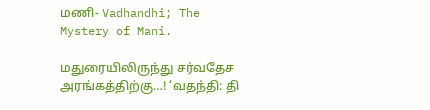மணி- Vadhandhi; The Mystery of Mani.

மதுரையிலிருந்து சர்வதேச அரங்கத்திற்கு…! ‘வதந்தி: தி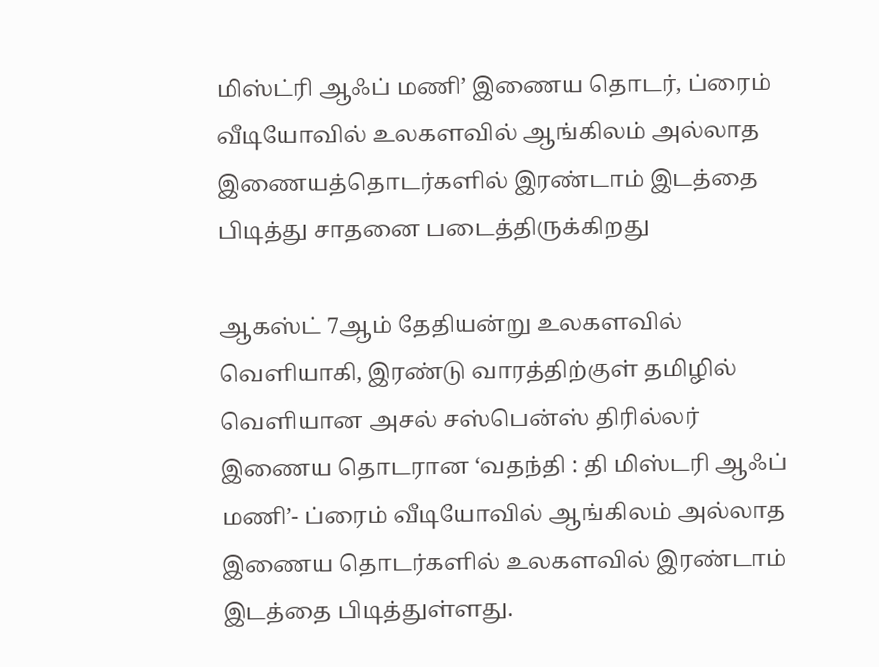மிஸ்ட்ரி ஆஃப் மணி’ இணைய தொடர், ப்ரைம் வீடியோவில் உலகளவில் ஆங்கிலம் அல்லாத இணையத்தொடர்களில் இரண்டாம் இடத்தை பிடித்து சாதனை படைத்திருக்கிறது

ஆகஸ்ட் 7ஆம் தேதியன்று உலகளவில் வெளியாகி, இரண்டு வாரத்திற்குள் தமிழில் வெளியான அசல் சஸ்பென்ஸ் திரில்லர் இணைய தொடரான ‘வதந்தி : தி மிஸ்டரி ஆஃப் மணி’- ப்ரைம் வீடியோவில் ஆங்கிலம் அல்லாத இணைய தொடர்களில் உலகளவில் இரண்டாம் இடத்தை பிடித்துள்ளது.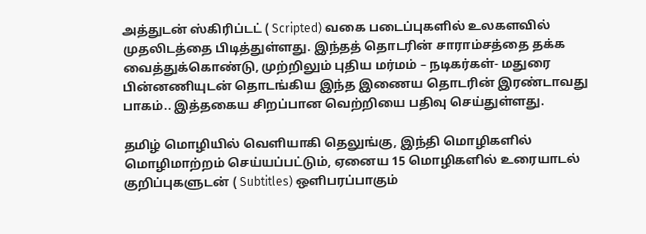அத்துடன் ஸ்கிரிப்டட் ( Scripted) வகை படைப்புகளில் உலகளவில் முதலிடத்தை பிடித்துள்ளது. இந்தத் தொடரின் சாராம்சத்தை தக்க வைத்துக்கொண்டு, முற்றிலும் புதிய மர்மம் – நடிகர்கள்- மதுரை பின்னணியுடன் தொடங்கிய இந்த இணைய தொடரின் இரண்டாவது பாகம்.. இத்தகைய சிறப்பான வெற்றியை பதிவு செய்துள்ளது.

தமிழ் மொழியில் வெளியாகி தெலுங்கு, இந்தி மொழிகளில் மொழிமாற்றம் செய்யப்பட்டும், ஏனைய 15 மொழிகளில் உரையாடல் குறிப்புகளுடன் ( Subtitles) ஒளிபரப்பாகும்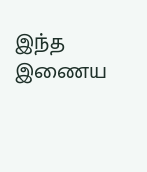இந்த இணைய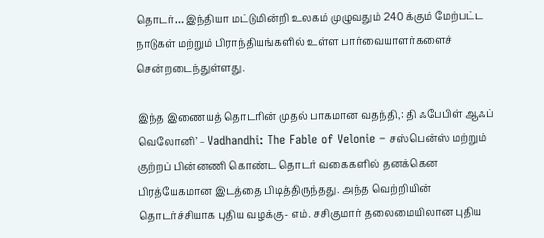தொடர்… இந்தியா மட்டுமின்றி உலகம் முழுவதும் 240 க்கும் மேற்பட்ட நாடுகள் மற்றும் பிராந்தியங்களில் உள்ள பார்வையாளர்களைச் சென்றடைந்துள்ளது.

இந்த இணையத் தொடரின் முதல் பாகமான வதந்தி,: தி ஃபேபிள் ஆஃப் வெலோனி’ – Vadhandhi: The Fable of Velonie – சஸ்பென்ஸ் மற்றும் குற்றப் பின்னணி கொண்ட தொடர் வகைகளில் தனக்கென பிரத்யேகமான இடத்தை பிடித்திருந்தது. அந்த வெற்றியின் தொடர்ச்சியாக புதிய வழக்கு- எம். சசிகுமார் தலைமையிலான புதிய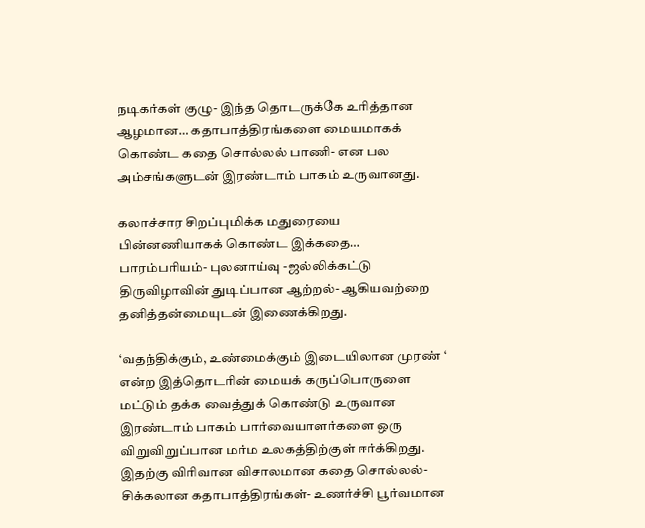நடிகர்கள் குழு- இந்த தொடருக்கே உரித்தான ஆழமான… கதாபாத்திரங்களை மையமாகக் கொண்ட கதை சொல்லல் பாணி- என பல அம்சங்களுடன் இரண்டாம் பாகம் உருவானது.

கலாச்சார சிறப்புமிக்க மதுரையை பின்னணியாகக் கொண்ட இக்கதை… பாரம்பரியம்- புலனாய்வு -ஜல்லிக்கட்டு திருவிழாவின் துடிப்பான ஆற்றல்- ஆகியவற்றை தனித்தன்மையுடன் இணைக்கிறது.

‘வதந்திக்கும், உண்மைக்கும் இடையிலான முரண் ‘ என்ற இத்தொடரின் மையக் கருப்பொருளை மட்டும் தக்க வைத்துக் கொண்டு உருவான இரண்டாம் பாகம் பார்வையாளர்களை ஒரு விறுவிறுப்பான மர்ம உலகத்திற்குள் ஈர்க்கிறது. இதற்கு விரிவான விசாலமான கதை சொல்லல்- சிக்கலான கதாபாத்திரங்கள்- உணர்ச்சி பூர்வமான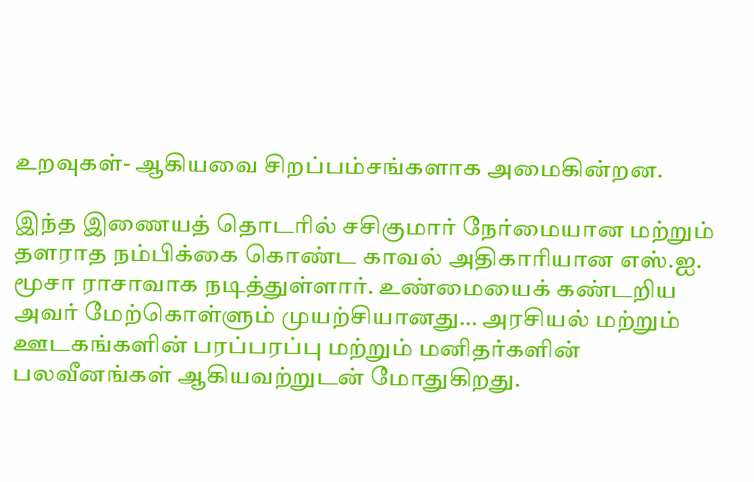உறவுகள்- ஆகியவை சிறப்பம்சங்களாக அமைகின்றன.

இந்த இணையத் தொடரில் சசிகுமார் நேர்மையான மற்றும் தளராத நம்பிக்கை கொண்ட காவல் அதிகாரியான எஸ்.ஐ. மூசா ராசாவாக நடித்துள்ளார். உண்மையைக் கண்டறிய அவர் மேற்கொள்ளும் முயற்சியானது… அரசியல் மற்றும் ஊடகங்களின் பரப்பரப்பு மற்றும் மனிதர்களின் பலவீனங்கள் ஆகியவற்றுடன் மோதுகிறது.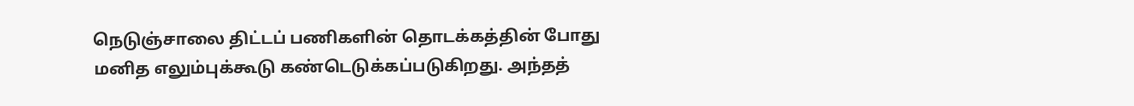நெடுஞ்சாலை திட்டப் பணிகளின் தொடக்கத்தின் போது மனித எலும்புக்கூடு கண்டெடுக்கப்படுகிறது. அந்தத்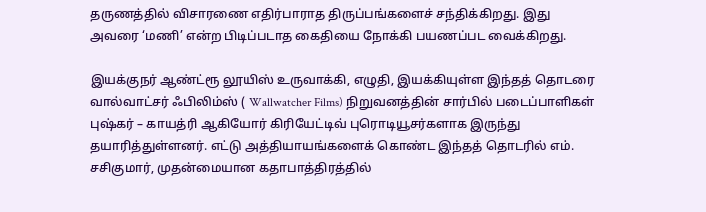தருணத்தில் விசாரணை எதிர்பாராத திருப்பங்களைச் சந்திக்கிறது. இது அவரை ‘மணி’ என்ற பிடிப்படாத கைதியை நோக்கி பயணப்பட வைக்கிறது.

இயக்குநர் ஆண்ட்ரூ லூயிஸ் உருவாக்கி, எழுதி, இயக்கியுள்ள இந்தத் தொடரை வால்வாட்சர் ஃபிலிம்ஸ் ( Wallwatcher Films) நிறுவனத்தின் சார்பில் படைப்பாளிகள் புஷ்கர் – காயத்ரி ஆகியோர் கிரியேட்டிவ் புரொடியூசர்களாக இருந்து தயாரித்துள்ளனர். எட்டு அத்தியாயங்களைக் கொண்ட இந்தத் தொடரில் எம். சசிகுமார், முதன்மையான கதாபாத்திரத்தில்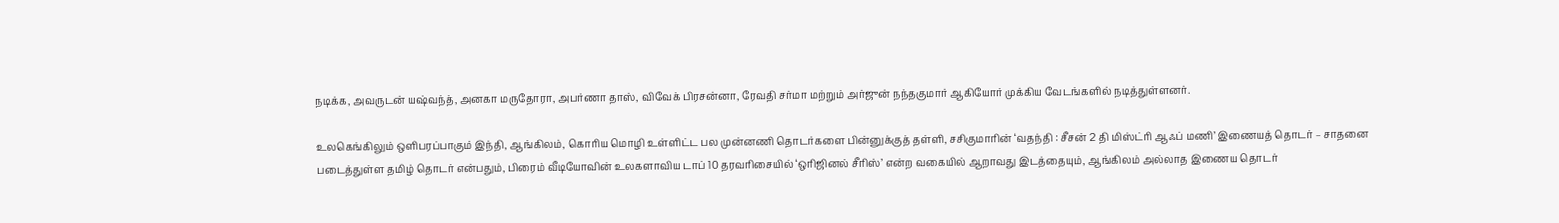நடிக்க, அவருடன் யஷ்வந்த், அனகா மருதோரா, அபர்ணா தாஸ், விவேக் பிரசன்னா, ரேவதி சர்மா மற்றும் அர்ஜுன் நந்தகுமார் ஆகியோர் முக்கிய வேடங்களில் நடித்துள்ளனர்.

உலகெங்கிலும் ஒளிபரப்பாகும் இந்தி, ஆங்கிலம், கொரிய மொழி உள்ளிட்ட பல முன்னணி தொடர்களை பின்னுக்குத் தள்ளி, சசிகுமாரின் ‘வதந்தி : சீசன் 2 தி மிஸ்ட்ரி ஆஃப் மணி’ இணையத் தொடர் – சாதனை படைத்துள்ள தமிழ் தொடர் என்பதும், பிரைம் வீடியோவின் உலகளாவிய டாப் 10 தரவரிசையில் ‘ஒரிஜினல் சீரிஸ்’ என்ற வகையில் ஆறாவது இடத்தையும், ஆங்கிலம் அல்லாத இணைய தொடர்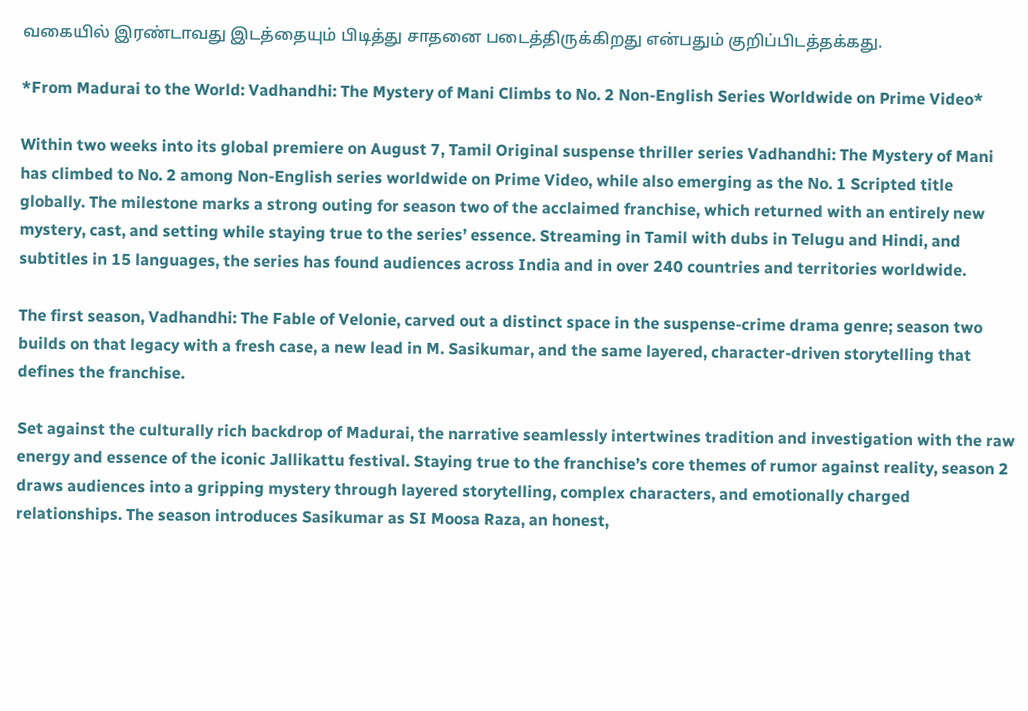வகையில் இரண்டாவது இடத்தையும் பிடித்து சாதனை படைத்திருக்கிறது என்பதும் குறிப்பிடத்தக்கது.

*From Madurai to the World: Vadhandhi: The Mystery of Mani Climbs to No. 2 Non-English Series Worldwide on Prime Video*

Within two weeks into its global premiere on August 7, Tamil Original suspense thriller series Vadhandhi: The Mystery of Mani has climbed to No. 2 among Non-English series worldwide on Prime Video, while also emerging as the No. 1 Scripted title globally. The milestone marks a strong outing for season two of the acclaimed franchise, which returned with an entirely new mystery, cast, and setting while staying true to the series’ essence. Streaming in Tamil with dubs in Telugu and Hindi, and subtitles in 15 languages, the series has found audiences across India and in over 240 countries and territories worldwide.

The first season, Vadhandhi: The Fable of Velonie, carved out a distinct space in the suspense-crime drama genre; season two builds on that legacy with a fresh case, a new lead in M. Sasikumar, and the same layered, character-driven storytelling that defines the franchise.

Set against the culturally rich backdrop of Madurai, the narrative seamlessly intertwines tradition and investigation with the raw energy and essence of the iconic Jallikattu festival. Staying true to the franchise’s core themes of rumor against reality, season 2 draws audiences into a gripping mystery through layered storytelling, complex characters, and emotionally charged relationships. The season introduces Sasikumar as SI Moosa Raza, an honest,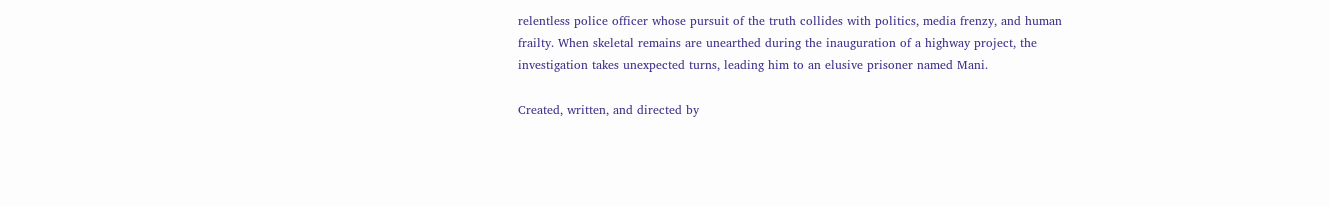relentless police officer whose pursuit of the truth collides with politics, media frenzy, and human frailty. When skeletal remains are unearthed during the inauguration of a highway project, the investigation takes unexpected turns, leading him to an elusive prisoner named Mani.

Created, written, and directed by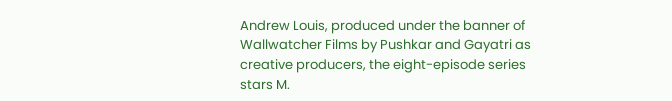Andrew Louis, produced under the banner of Wallwatcher Films by Pushkar and Gayatri as creative producers, the eight-episode series stars M.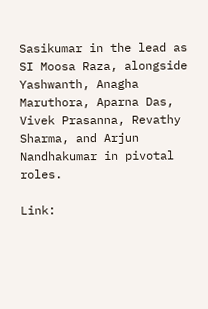Sasikumar in the lead as SI Moosa Raza, alongside Yashwanth, Anagha Maruthora, Aparna Das, Vivek Prasanna, Revathy Sharma, and Arjun Nandhakumar in pivotal roles.

Link: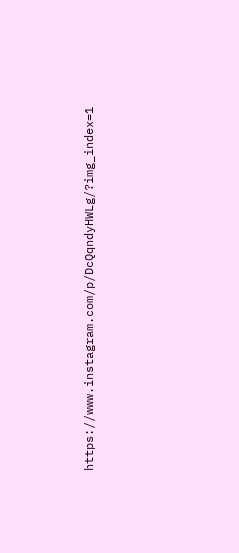https://www.instagram.com/p/DcQqndyHWLg/?img_index=1